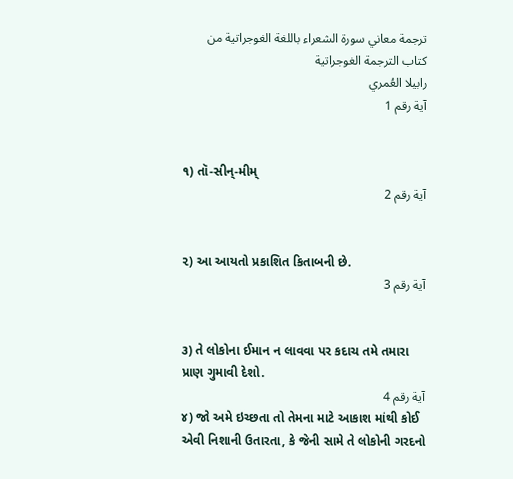ترجمة معاني سورة الشعراء باللغة الغوجراتية من كتاب الترجمة الغوجراتية
رابيلا العُمري
آية رقم 1


૧) તૉ-સીન્-મીમ્
آية رقم 2


૨) આ આયતો પ્રકાશિત કિતાબની છે.
آية رقم 3


૩) તે લોકોના ઈમાન ન લાવવા પર કદાચ તમે તમારા પ્રાણ ગુમાવી દેશો.
آية رقم 4
૪) જો અમે ઇચ્છતા તો તેમના માટે આકાશ માંથી કોઈ એવી નિશાની ઉતારતા, કે જેની સામે તે લોકોની ગરદનો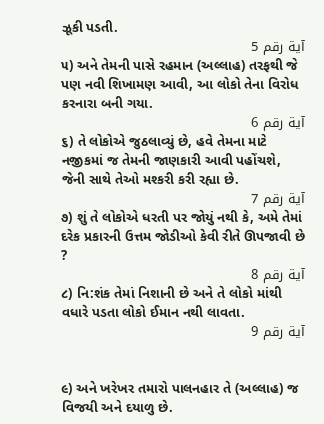ઝૂકી પડતી.
آية رقم 5
૫) અને તેમની પાસે રહમાન (અલ્લાહ) તરફથી જે પણ નવી શિખામણ આવી, આ લોકો તેના વિરોધ કરનારા બની ગયા.
آية رقم 6
૬) તે લોકોએ જુઠલાવ્યું છે, હવે તેમના માટે નજીકમાં જ તેમની જાણકારી આવી પહોંચશે, જેની સાથે તેઓ મશ્કરી કરી રહ્યા છે.
آية رقم 7
૭) શું તે લોકોએ ધરતી પર જોયું નથી કે, અમે તેમાં દરેક પ્રકારની ઉત્તમ જોડીઓ કેવી રીતે ઊપજાવી છે ?
آية رقم 8
૮) નિ:શંક તેમાં નિશાની છે અને તે લોકો માંથી વધારે પડતા લોકો ઈમાન નથી લાવતા.
آية رقم 9


૯) અને ખરેખર તમારો પાલનહાર તે (અલ્લાહ) જ વિજયી અને દયાળુ છે.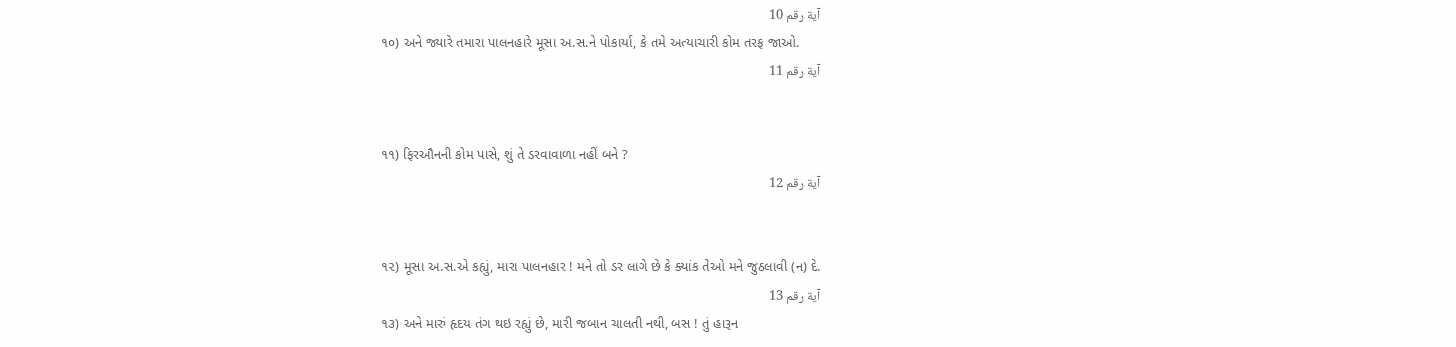آية رقم 10
૧૦) અને જ્યારે તમારા પાલનહારે મૂસા અ.સ.ને પોકાર્યા, કે તમે અત્યાચારી કોમ તરફ જાઓ.
آية رقم 11


૧૧) ફિરઔનની કોમ પાસે, શું તે ડરવાવાળા નહીં બને ?
آية رقم 12


૧૨) મૂસા અ.સ.એ કહ્યું, મારા પાલનહાર ! મને તો ડર લાગે છે કે ક્યાંક તેઓ મને જુઠલાવી (ન) દે.
آية رقم 13
૧૩) અને મારું હૃદય તંગ થઇ રહ્યું છે, મારી જબાન ચાલતી નથી, બસ ! તું હારૂન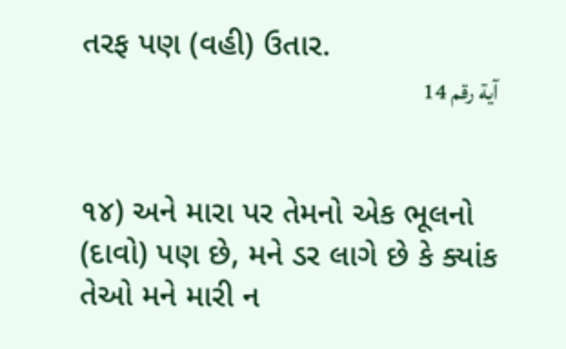તરફ પણ (વહી) ઉતાર.
آية رقم 14


૧૪) અને મારા પર તેમનો એક ભૂલનો (દાવો) પણ છે, મને ડર લાગે છે કે ક્યાંક તેઓ મને મારી ન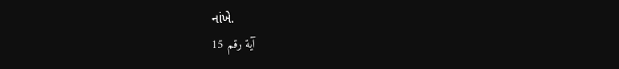નાંખે.
آية رقم 15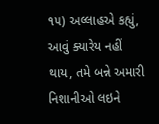૧૫) અલ્લાહએ કહ્યું, આવું ક્યારેય નહીં થાય, તમે બન્ને અમારી નિશાનીઓ લઇને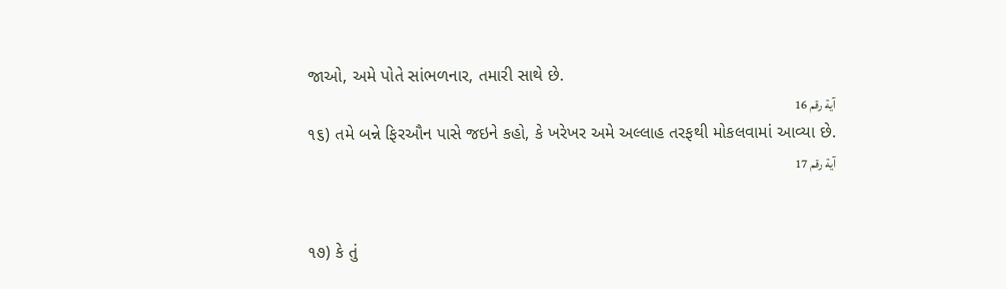જાઓ, અમે પોતે સાંભળનાર, તમારી સાથે છે.
آية رقم 16
૧૬) તમે બન્ને ફિરઔન પાસે જઇને કહો, કે ખરેખર અમે અલ્લાહ તરફથી મોકલવામાં આવ્યા છે.
آية رقم 17


૧૭) કે તું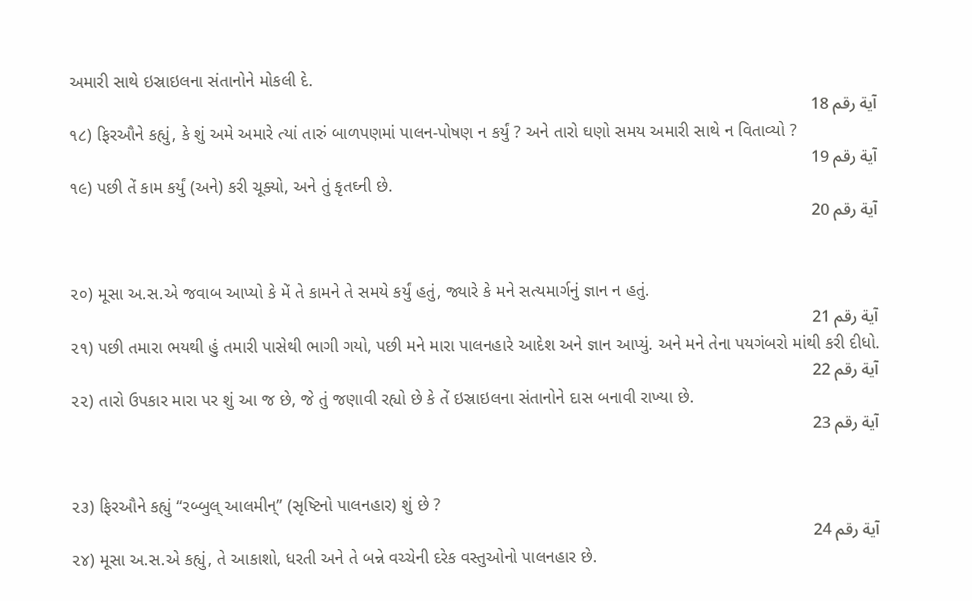અમારી સાથે ઇસ્રાઇલના સંતાનોને મોકલી દે.
آية رقم 18
૧૮) ફિરઔને કહ્યું, કે શું અમે અમારે ત્યાં તારું બાળપણમાં પાલન-પોષણ ન કર્યું ? અને તારો ઘણો સમય અમારી સાથે ન વિતાવ્યો ?
آية رقم 19
૧૯) પછી તેં કામ કર્યું (અને) કરી ચૂક્યો, અને તું કૃતઘ્ની છે.
آية رقم 20


૨૦) મૂસા અ.સ.એ જવાબ આપ્યો કે મેં તે કામને તે સમયે કર્યું હતું, જ્યારે કે મને સત્યમાર્ગનું જ્ઞાન ન હતું.
آية رقم 21
૨૧) પછી તમારા ભયથી હું તમારી પાસેથી ભાગી ગયો, પછી મને મારા પાલનહારે આદેશ અને જ્ઞાન આપ્યું. અને મને તેના પયગંબરો માંથી કરી દીધો.
آية رقم 22
૨૨) તારો ઉપકાર મારા પર શું આ જ છે, જે તું જણાવી રહ્યો છે કે તેં ઇસ્રાઇલના સંતાનોને દાસ બનાવી રાખ્યા છે.
آية رقم 23


૨૩) ફિરઔને કહ્યું “રબ્બુલ્ આલમીન્” (સૃષ્ટિનો પાલનહાર) શું છે ?
آية رقم 24
૨૪) મૂસા અ.સ.એ કહ્યું, તે આકાશો, ધરતી અને તે બન્ને વચ્ચેની દરેક વસ્તુઓનો પાલનહાર છે.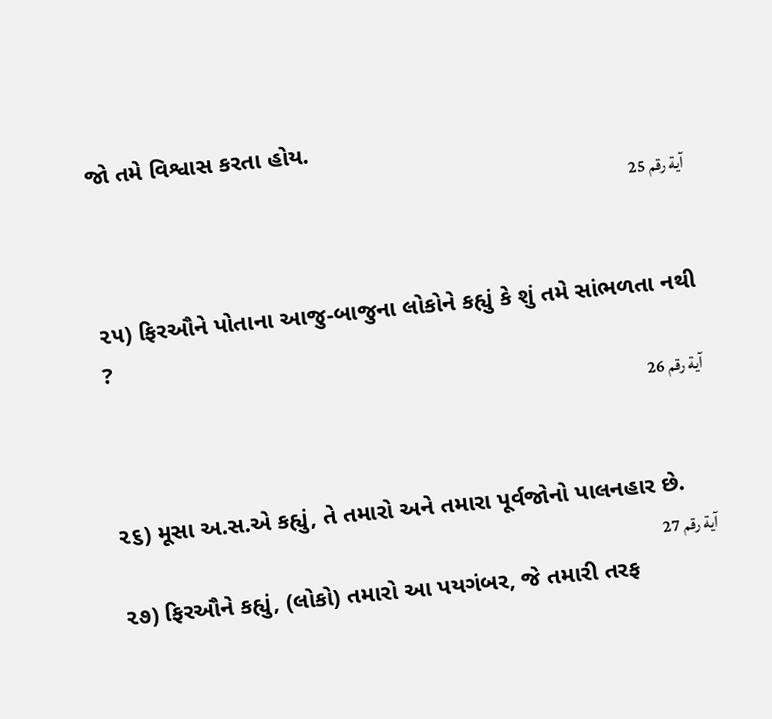જો તમે વિશ્વાસ કરતા હોય.
آية رقم 25


૨૫) ફિરઔને પોતાના આજુ-બાજુના લોકોને કહ્યું કે શું તમે સાંભળતા નથી ?
آية رقم 26


૨૬) મૂસા અ.સ.એ કહ્યું, તે તમારો અને તમારા પૂર્વજોનો પાલનહાર છે.
آية رقم 27
૨૭) ફિરઔને કહ્યું, (લોકો) તમારો આ પયગંબર, જે તમારી તરફ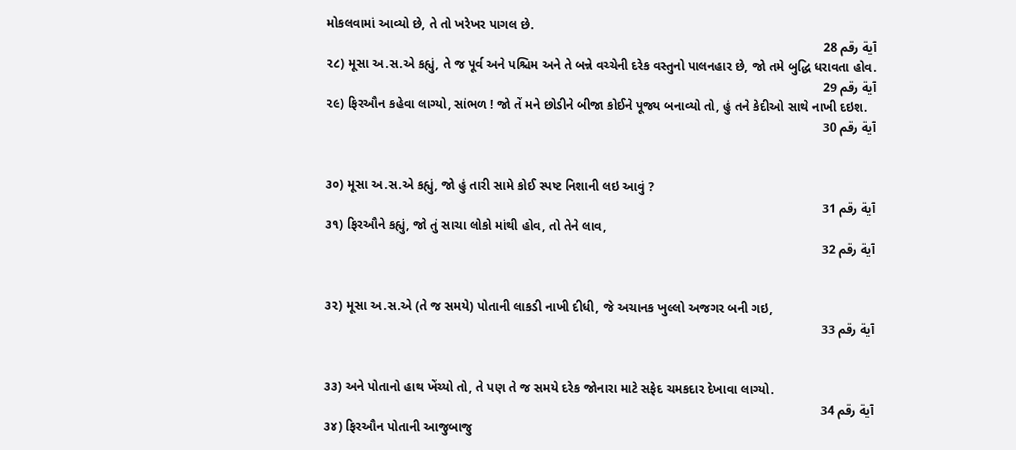મોકલવામાં આવ્યો છે, તે તો ખરેખર પાગલ છે.
آية رقم 28
૨૮) મૂસા અ.સ.એ કહ્યું, તે જ પૂર્વ અને પશ્ચિમ અને તે બન્ને વચ્ચેની દરેક વસ્તુનો પાલનહાર છે, જો તમે બુદ્ધિ ધરાવતા હોવ.
آية رقم 29
૨૯) ફિરઔન કહેવા લાગ્યો, સાંભળ ! જો તેં મને છોડીને બીજા કોઈને પૂજ્ય બનાવ્યો તો, હું તને કેદીઓ સાથે નાખી દઇશ.
آية رقم 30


૩૦) મૂસા અ.સ.એ કહ્યું, જો હું તારી સામે કોઈ સ્પષ્ટ નિશાની લઇ આવું ?
آية رقم 31
૩૧) ફિરઔને કહ્યું, જો તું સાચા લોકો માંથી હોવ, તો તેને લાવ,
آية رقم 32


૩૨) મૂસા અ.સ.એ (તે જ સમયે) પોતાની લાકડી નાખી દીધી, જે અચાનક ખુલ્લો અજગર બની ગઇ,
آية رقم 33


૩૩) અને પોતાનો હાથ ખેંચ્યો તો, તે પણ તે જ સમયે દરેક જોનારા માટે સફેદ ચમકદાર દેખાવા લાગ્યો.
آية رقم 34
૩૪) ફિરઔન પોતાની આજુબાજુ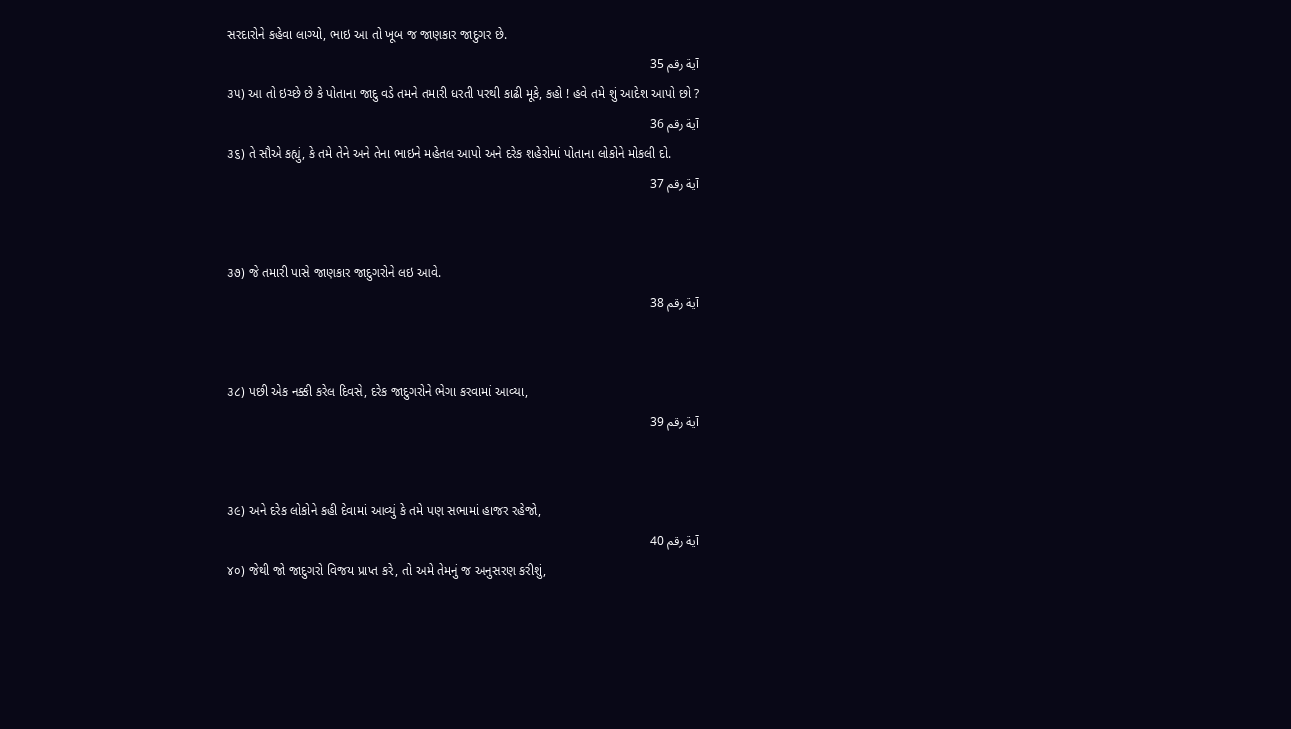સરદારોને કહેવા લાગ્યો, ભાઇ આ તો ખૂબ જ જાણકાર જાદુગર છે.
آية رقم 35
૩૫) આ તો ઇચ્છે છે કે પોતાના જાદુ વડે તમને તમારી ધરતી પરથી કાઢી મૂકે, કહો ! હવે તમે શું આદેશ આપો છો ?
آية رقم 36
૩૬) તે સૌએ કહ્યું, કે તમે તેને અને તેના ભાઇને મહેતલ આપો અને દરેક શહેરોમાં પોતાના લોકોને મોકલી દો.
آية رقم 37


૩૭) જે તમારી પાસે જાણકાર જાદુગરોને લઇ આવે.
آية رقم 38


૩૮) પછી એક નક્કી કરેલ દિવસે, દરેક જાદુગરોને ભેગા કરવામાં આવ્યા,
آية رقم 39


૩૯) અને દરેક લોકોને કહી દેવામાં આવ્યું કે તમે પણ સભામાં હાજર રહેજો,
آية رقم 40
૪૦) જેથી જો જાદુગરો વિજય પ્રાપ્ત કરે, તો અમે તેમનું જ અનુસરણ કરીશું,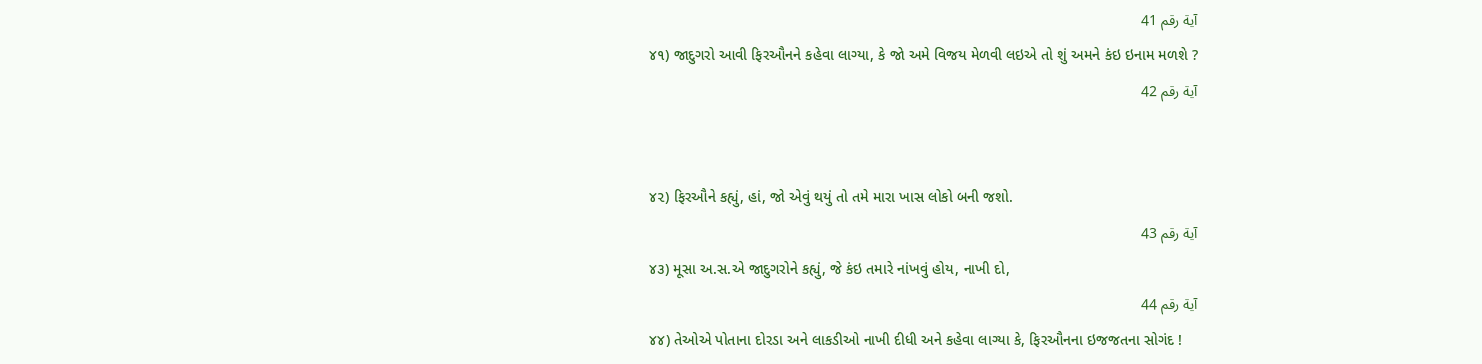آية رقم 41
૪૧) જાદુગરો આવી ફિરઔનને કહેવા લાગ્યા, કે જો અમે વિજય મેળવી લઇએ તો શું અમને કંઇ ઇનામ મળશે ?
آية رقم 42


૪૨) ફિરઔને કહ્યું, હાં, જો એવું થયું તો તમે મારા ખાસ લોકો બની જશો.
آية رقم 43
૪૩) મૂસા અ.સ.એ જાદુગરોને કહ્યું, જે કંઇ તમારે નાંખવું હોય, નાખી દો,
آية رقم 44
૪૪) તેઓએ પોતાના દોરડા અને લાકડીઓ નાખી દીધી અને કહેવા લાગ્યા કે, ફિરઔનના ઇજજતના સોગંદ !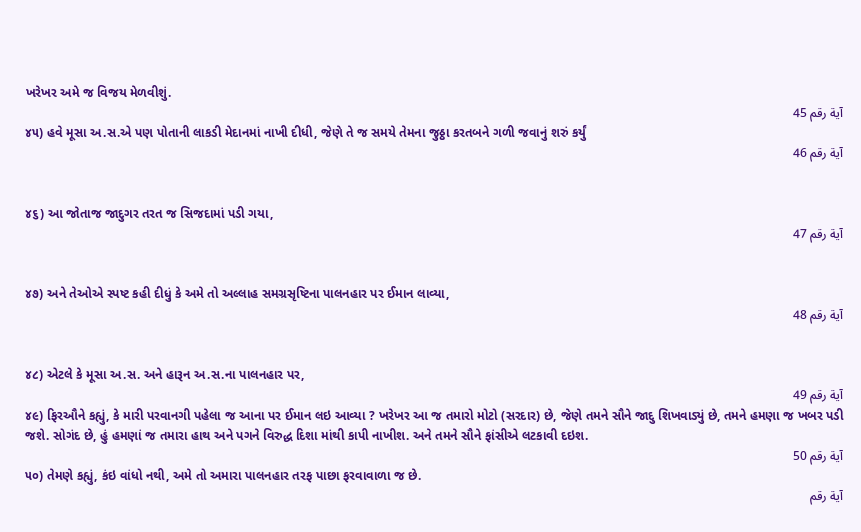ખરેખર અમે જ વિજય મેળવીશું.
آية رقم 45
૪૫) હવે મૂસા અ.સ.એ પણ પોતાની લાકડી મેદાનમાં નાખી દીધી, જેણે તે જ સમયે તેમના જુઠ્ઠા કરતબને ગળી જવાનું શરું કર્યું
آية رقم 46


૪૬) આ જોતાજ જાદુગર તરત જ સિજદામાં પડી ગયા,
آية رقم 47


૪૭) અને તેઓએ સ્પષ્ટ કહી દીધું કે અમે તો અલ્લાહ સમગ્રસૃષ્ટિના પાલનહાર પર ઈમાન લાવ્યા,
آية رقم 48


૪૮) એટલે કે મૂસા અ.સ. અને હારૂન અ.સ.ના પાલનહાર પર,
آية رقم 49
૪૯) ફિરઔને કહ્યું, કે મારી પરવાનગી પહેલા જ આના પર ઈમાન લઇ આવ્યા ? ખરેખર આ જ તમારો મોટો (સરદાર) છે, જેણે તમને સૌને જાદુ શિખવાડ્યું છે, તમને હમણા જ ખબર પડી જશે. સોગંદ છે, હું હમણાં જ તમારા હાથ અને પગને વિરુદ્ધ દિશા માંથી કાપી નાખીશ. અને તમને સૌને ફાંસીએ લટકાવી દઇશ.
آية رقم 50
૫૦) તેમણે કહ્યું, કંઇ વાંધો નથી, અમે તો અમારા પાલનહાર તરફ પાછા ફરવાવાળા જ છે.
آية رقم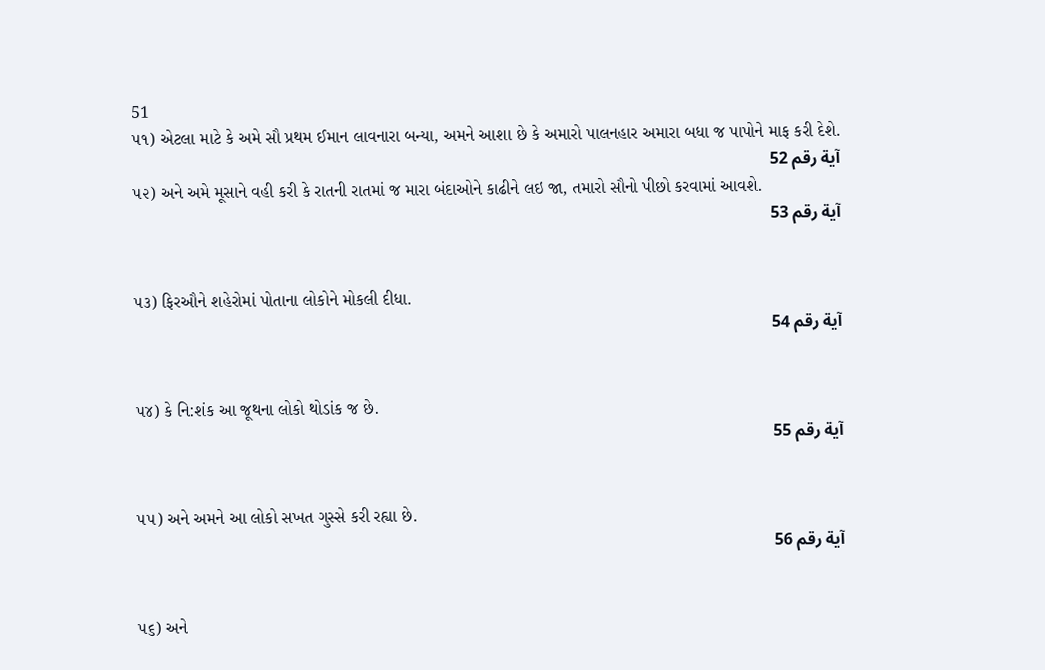51
૫૧) એટલા માટે કે અમે સૌ પ્રથમ ઈમાન લાવનારા બન્યા, અમને આશા છે કે અમારો પાલનહાર અમારા બધા જ પાપોને માફ કરી દેશે.
آية رقم 52
૫૨) અને અમે મૂસાને વહી કરી કે રાતની રાતમાં જ મારા બંદાઓને કાઢીને લઇ જા, તમારો સૌનો પીછો કરવામાં આવશે.
آية رقم 53


૫૩) ફિરઔને શહેરોમાં પોતાના લોકોને મોકલી દીધા.
آية رقم 54


૫૪) કે નિ:શંક આ જૂથના લોકો થોડાંક જ છે.
آية رقم 55


૫૫) અને અમને આ લોકો સખત ગુસ્સે કરી રહ્યા છે.
آية رقم 56


૫૬) અને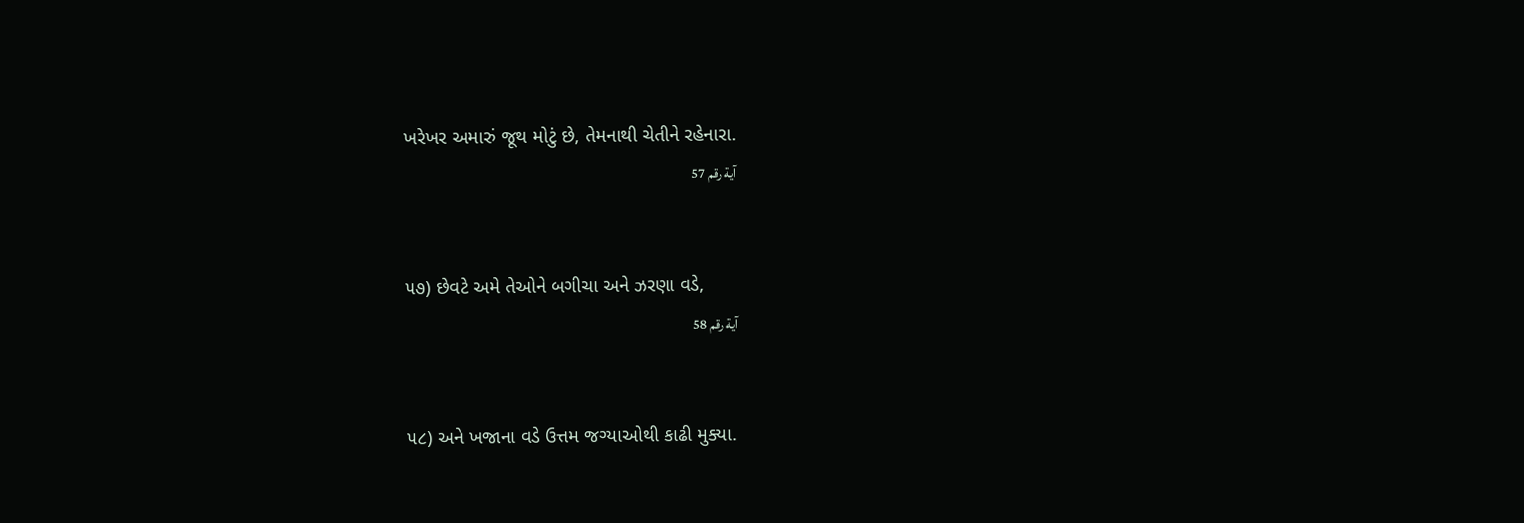ખરેખર અમારું જૂથ મોટું છે, તેમનાથી ચેતીને રહેનારા.
آية رقم 57


૫૭) છેવટે અમે તેઓને બગીચા અને ઝરણા વડે,
آية رقم 58


૫૮) અને ખજાના વડે ઉત્તમ જગ્યાઓથી કાઢી મુક્યા.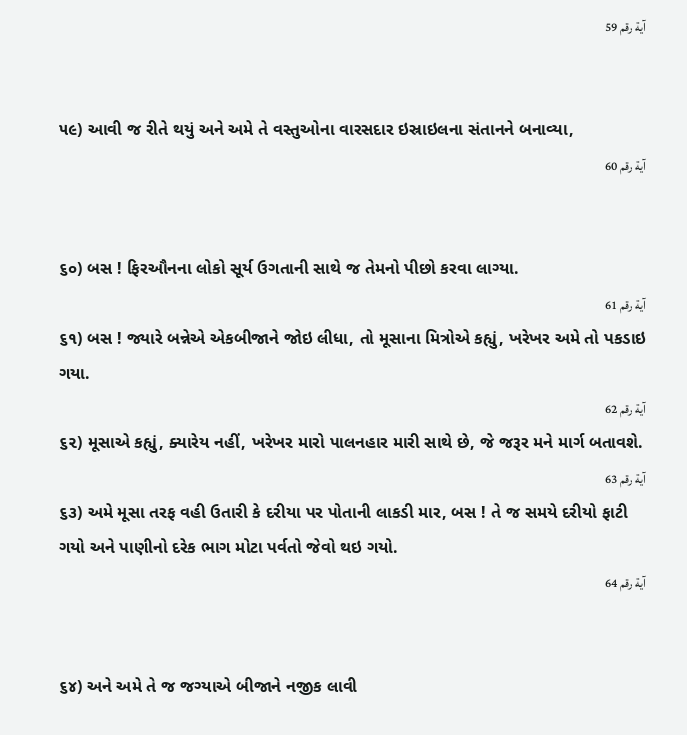آية رقم 59


૫૯) આવી જ રીતે થયું અને અમે તે વસ્તુઓના વારસદાર ઇસ્રાઇલના સંતાનને બનાવ્યા,
آية رقم 60


૬૦) બસ ! ફિરઔનના લોકો સૂર્ય ઉગતાની સાથે જ તેમનો પીછો કરવા લાગ્યા.
آية رقم 61
૬૧) બસ ! જ્યારે બન્નેએ એકબીજાને જોઇ લીધા, તો મૂસાના મિત્રોએ કહ્યું, ખરેખર અમે તો પકડાઇ ગયા.
آية رقم 62
૬૨) મૂસાએ કહ્યું, ક્યારેય નહીં, ખરેખર મારો પાલનહાર મારી સાથે છે, જે જરૂર મને માર્ગ બતાવશે.
آية رقم 63
૬૩) અમે મૂસા તરફ વહી ઉતારી કે દરીયા પર પોતાની લાકડી માર, બસ ! તે જ સમયે દરીયો ફાટી ગયો અને પાણીનો દરેક ભાગ મોટા પર્વતો જેવો થઇ ગયો.
آية رقم 64


૬૪) અને અમે તે જ જગ્યાએ બીજાને નજીક લાવી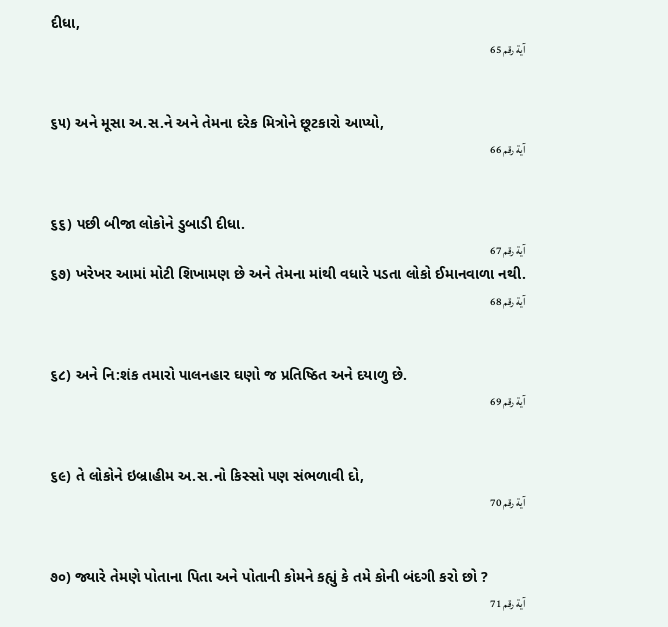દીધા,
آية رقم 65


૬૫) અને મૂસા અ.સ.ને અને તેમના દરેક મિત્રોને છૂટકારો આપ્યો,
آية رقم 66


૬૬) પછી બીજા લોકોને ડુબાડી દીધા.
آية رقم 67
૬૭) ખરેખર આમાં મોટી શિખામણ છે અને તેમના માંથી વધારે પડતા લોકો ઈમાનવાળા નથી.
آية رقم 68


૬૮) અને નિ:શંક તમારો પાલનહાર ઘણો જ પ્રતિષ્ઠિત અને દયાળુ છે.
آية رقم 69


૬૯) તે લોકોને ઇબ્રાહીમ અ.સ.નો કિસ્સો પણ સંભળાવી દો,
آية رقم 70


૭૦) જ્યારે તેમણે પોતાના પિતા અને પોતાની કોમને કહ્યું કે તમે કોની બંદગી કરો છો ?
آية رقم 71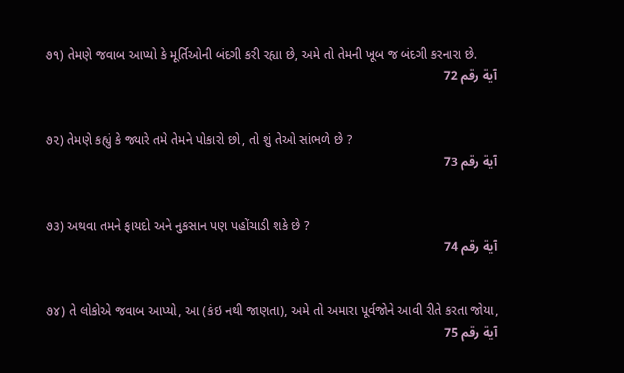૭૧) તેમણે જવાબ આપ્યો કે મૂર્તિઓની બંદગી કરી રહ્યા છે, અમે તો તેમની ખૂબ જ બંદગી કરનારા છે.
آية رقم 72


૭૨) તેમણે કહ્યું કે જ્યારે તમે તેમને પોકારો છો, તો શું તેઓ સાંભળે છે ?
آية رقم 73


૭૩) અથવા તમને ફાયદો અને નુકસાન પણ પહોંચાડી શકે છે ?
آية رقم 74


૭૪) તે લોકોએ જવાબ આપ્યો, આ (કંઇ નથી જાણતા), અમે તો અમારા પૂર્વજોને આવી રીતે કરતા જોયા,
آية رقم 75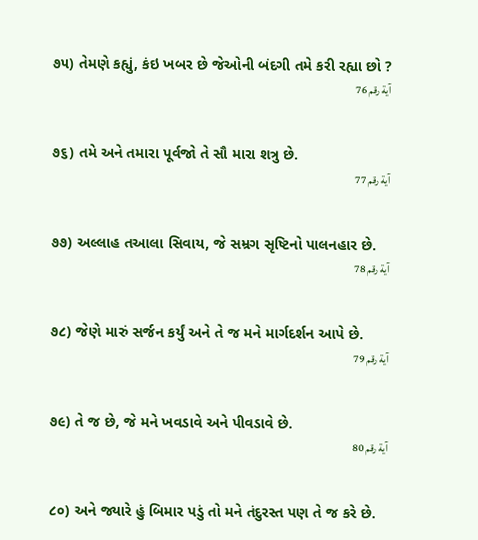૭૫) તેમણે કહ્યું, કંઇ ખબર છે જેઓની બંદગી તમે કરી રહ્યા છો ?
آية رقم 76


૭૬) તમે અને તમારા પૂર્વજો તે સૌ મારા શત્રુ છે.
آية رقم 77


૭૭) અલ્લાહ તઆલા સિવાય, જે સમ્રગ સૃષ્ટિનો પાલનહાર છે.
آية رقم 78


૭૮) જેણે મારું સર્જન કર્યું અને તે જ મને માર્ગદર્શન આપે છે.
آية رقم 79


૭૯) તે જ છે, જે મને ખવડાવે અને પીવડાવે છે.
آية رقم 80


૮૦) અને જ્યારે હું બિમાર પડું તો મને તંદુરસ્ત પણ તે જ કરે છે.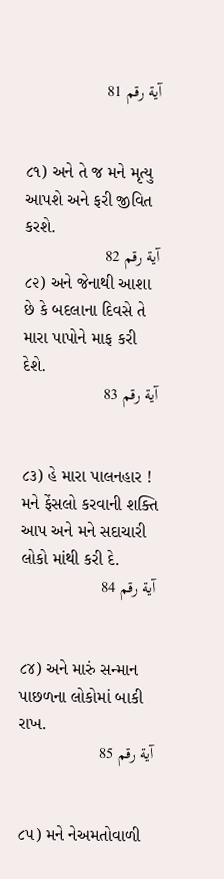آية رقم 81


૮૧) અને તે જ મને મૃત્યુ આપશે અને ફરી જીવિત કરશે.
آية رقم 82
૮૨) અને જેનાથી આશા છે કે બદલાના દિવસે તે મારા પાપોને માફ કરી દેશે.
آية رقم 83


૮૩) હે મારા પાલનહાર ! મને ફેંસલો કરવાની શક્તિ આપ અને મને સદાચારી લોકો માંથી કરી દે.
آية رقم 84


૮૪) અને મારું સન્માન પાછળના લોકોમાં બાકી રાખ.
آية رقم 85


૮૫) મને નેઅમતોવાળી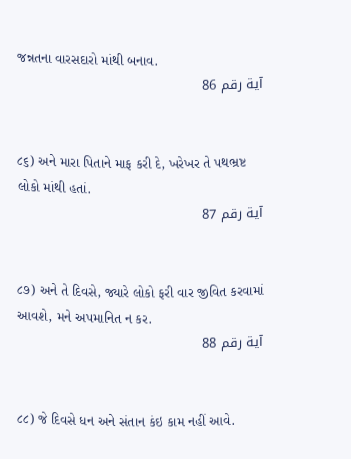જન્નતના વારસદારો માંથી બનાવ.
آية رقم 86


૮૬) અને મારા પિતાને માફ કરી દે, ખરેખર તે પથભ્રષ્ટ લોકો માંથી હતાં.
آية رقم 87


૮૭) અને તે દિવસે, જ્યારે લોકો ફરી વાર જીવિત કરવામાં આવશે, મને અપમાનિત ન કર.
آية رقم 88


૮૮) જે દિવસે ધન અને સંતાન કંઇ કામ નહીં આવે.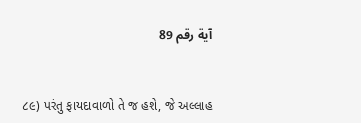آية رقم 89


૮૯) પરંતુ ફાયદાવાળો તે જ હશે, જે અલ્લાહ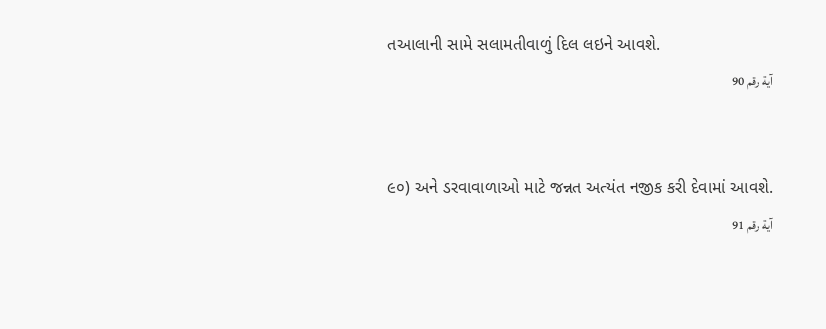તઆલાની સામે સલામતીવાળું દિલ લઇને આવશે.
آية رقم 90


૯૦) અને ડરવાવાળાઓ માટે જન્નત અત્યંત નજીક કરી દેવામાં આવશે.
آية رقم 91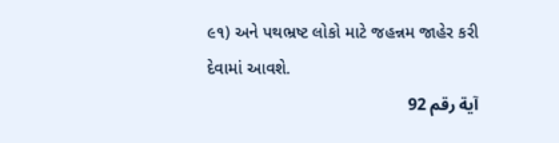૯૧) અને પથભ્રષ્ટ લોકો માટે જહન્નમ જાહેર કરી દેવામાં આવશે.
آية رقم 92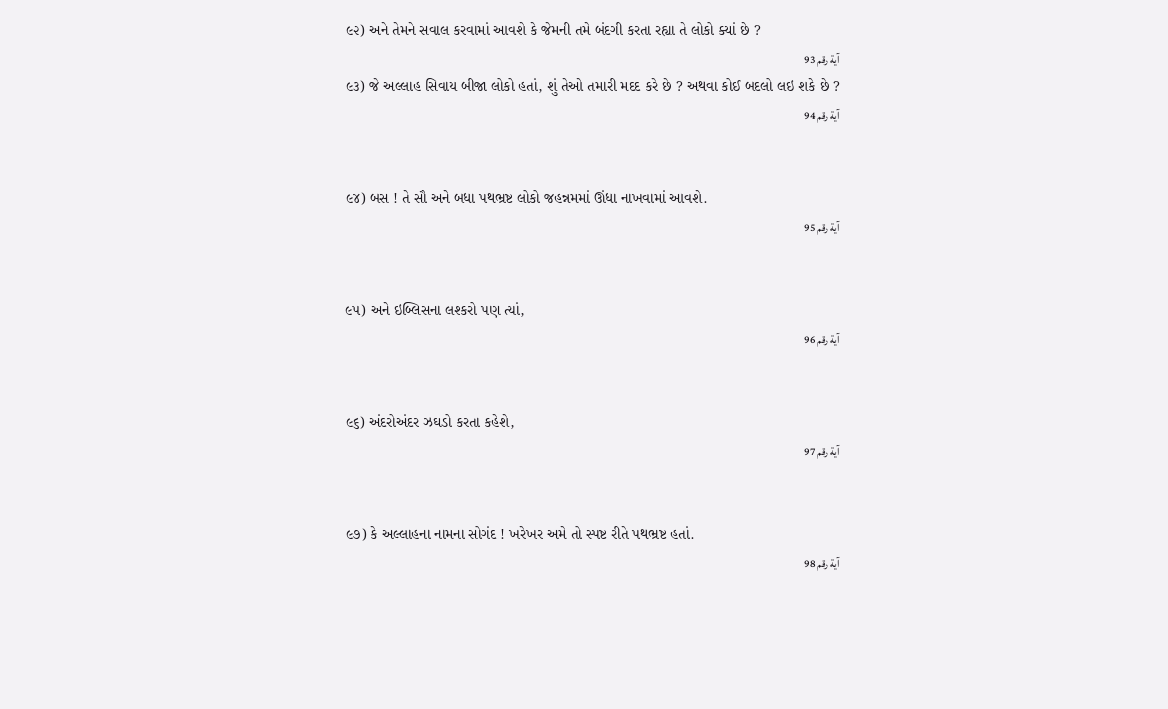૯૨) અને તેમને સવાલ કરવામાં આવશે કે જેમની તમે બંદગી કરતા રહ્યા તે લોકો ક્યાં છે ?
آية رقم 93
૯૩) જે અલ્લાહ સિવાય બીજા લોકો હતાં, શું તેઓ તમારી મદદ કરે છે ? અથવા કોઈ બદલો લઇ શકે છે ?
آية رقم 94


૯૪) બસ ! તે સૌ અને બધા પથભ્રષ્ટ લોકો જહન્નમમાં ઊંધા નાખવામાં આવશે.
آية رقم 95


૯૫) અને ઇબ્લિસના લશ્કરો પણ ત્યાં,
آية رقم 96


૯૬) અંદરોઅંદર ઝઘડો કરતા કહેશે,
آية رقم 97


૯૭) કે અલ્લાહના નામના સોગંદ ! ખરેખર અમે તો સ્પષ્ટ રીતે પથભ્રષ્ટ હતાં.
آية رقم 98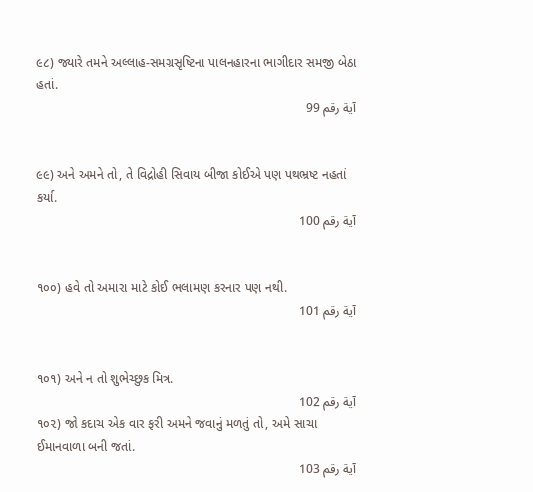૯૮) જ્યારે તમને અલ્લાહ-સમગ્રસૃષ્ટિના પાલનહારના ભાગીદાર સમજી બેઠા હતાં.
آية رقم 99


૯૯) અને અમને તો, તે વિદ્રોહી સિવાય બીજા કોઈએ પણ પથભ્રષ્ટ નહતાં કર્યા.
آية رقم 100


૧૦૦) હવે તો અમારા માટે કોઈ ભલામણ કરનાર પણ નથી.
آية رقم 101


૧૦૧) અને ન તો શુભેચ્છુક મિત્ર.
آية رقم 102
૧૦૨) જો કદાચ એક વાર ફરી અમને જવાનું મળતું તો, અમે સાચા ઈમાનવાળા બની જતાં.
آية رقم 103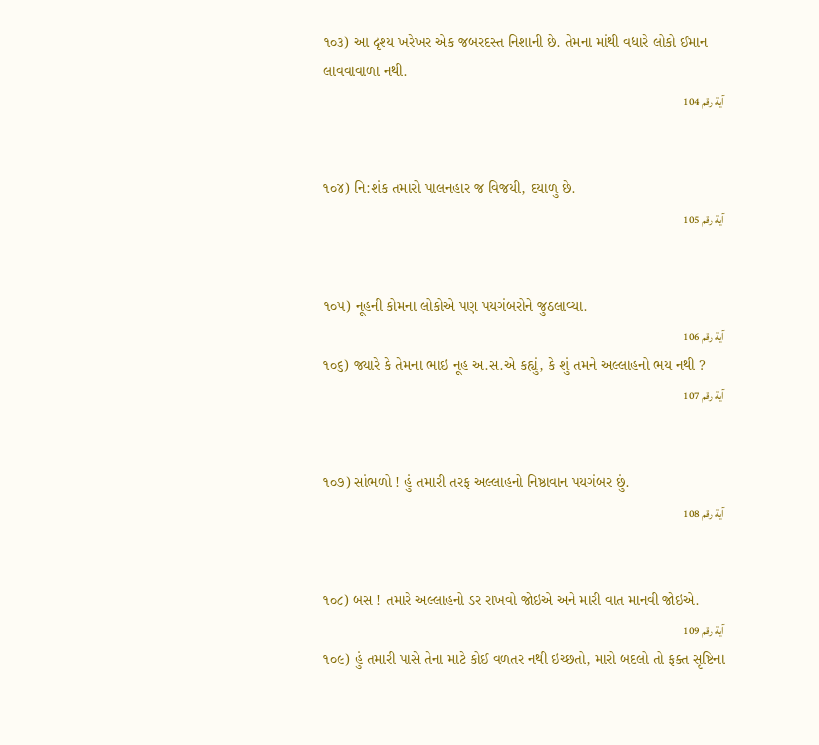૧૦૩) આ દૃશ્ય ખરેખર એક જબરદસ્ત નિશાની છે. તેમના માંથી વધારે લોકો ઈમાન લાવવાવાળા નથી.
آية رقم 104


૧૦૪) નિ:શંક તમારો પાલનહાર જ વિજયી, દયાળુ છે.
آية رقم 105


૧૦૫) નૂહની કોમના લોકોએ પણ પયગંબરોને જુઠલાવ્યા.
آية رقم 106
૧૦૬) જ્યારે કે તેમના ભાઇ નૂહ અ.સ.એ કહ્યું, કે શું તમને અલ્લાહનો ભય નથી ?
آية رقم 107


૧૦૭) સાંભળો ! હું તમારી તરફ અલ્લાહનો નિષ્ઠાવાન પયગંબર છું.
آية رقم 108


૧૦૮) બસ ! તમારે અલ્લાહનો ડર રાખવો જોઇએ અને મારી વાત માનવી જોઇએ.
آية رقم 109
૧૦૯) હું તમારી પાસે તેના માટે કોઈ વળતર નથી ઇચ્છતો, મારો બદલો તો ફક્ત સૃષ્ટિના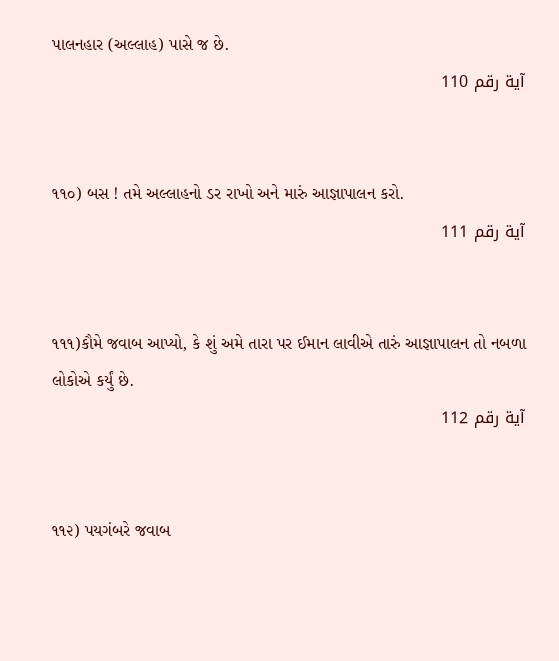પાલનહાર (અલ્લાહ) પાસે જ છે.
آية رقم 110


૧૧૦) બસ ! તમે અલ્લાહનો ડર રાખો અને મારું આજ્ઞાપાલન કરો.
آية رقم 111


૧૧૧)કૌમે જવાબ આપ્યો, કે શું અમે તારા પર ઈમાન લાવીએ તારું આજ્ઞાપાલન તો નબળા લોકોએ કર્યું છે.
آية رقم 112


૧૧૨) પયગંબરે જવાબ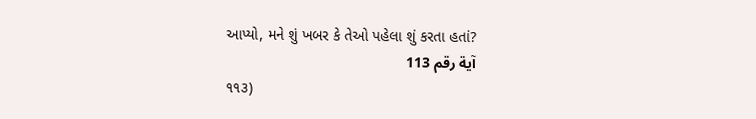આપ્યો, મને શું ખબર કે તેઓ પહેલા શું કરતા હતાં?
آية رقم 113
૧૧૩)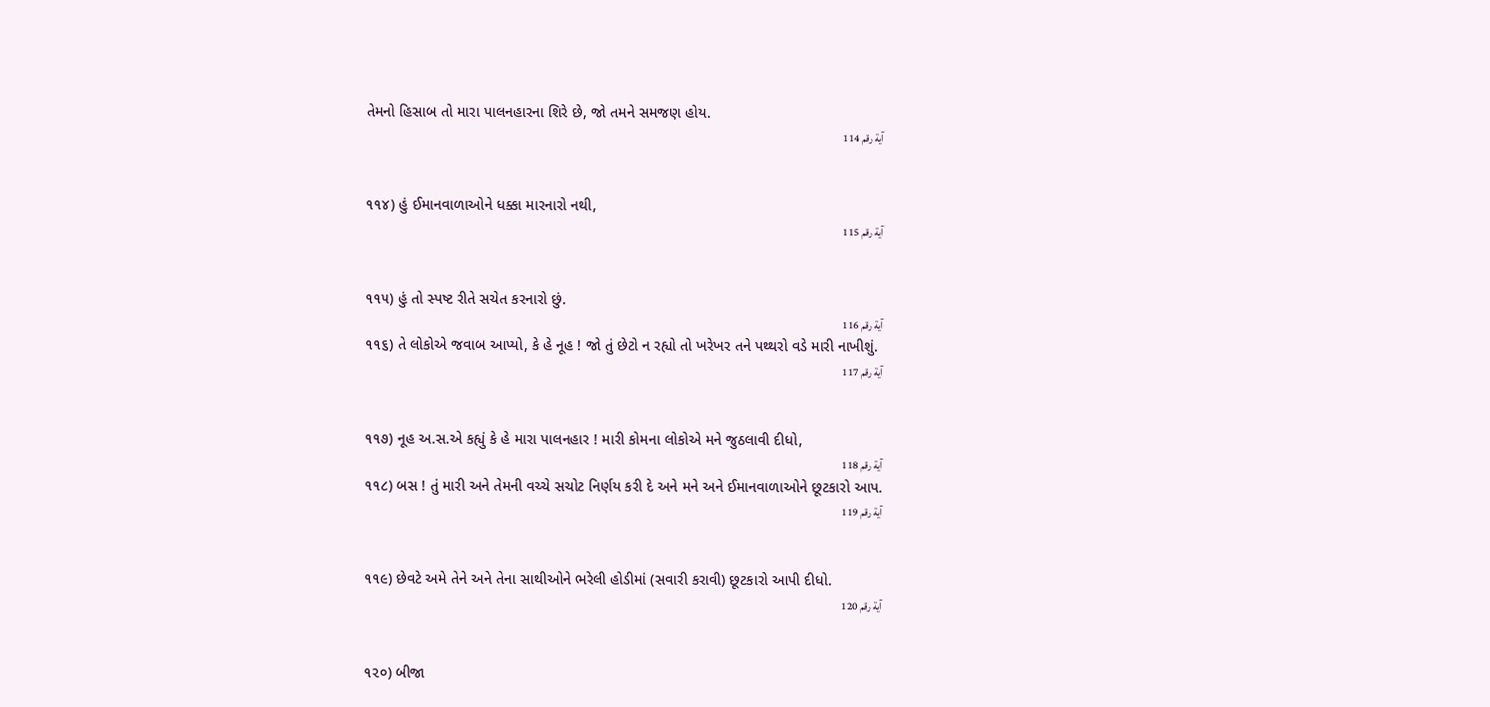તેમનો હિસાબ તો મારા પાલનહારના શિરે છે, જો તમને સમજણ હોય.
آية رقم 114


૧૧૪) હું ઈમાનવાળાઓને ધક્કા મારનારો નથી,
آية رقم 115


૧૧૫) હું તો સ્પષ્ટ રીતે સચેત કરનારો છું.
آية رقم 116
૧૧૬) તે લોકોએ જવાબ આપ્યો, કે હે નૂહ ! જો તું છેટો ન રહ્યો તો ખરેખર તને પથ્થરો વડે મારી નાખીશું.
آية رقم 117


૧૧૭) નૂહ અ.સ.એ કહ્યું કે હે મારા પાલનહાર ! મારી કોમના લોકોએ મને જુઠલાવી દીધો,
آية رقم 118
૧૧૮) બસ ! તું મારી અને તેમની વચ્ચે સચોટ નિર્ણય કરી દે અને મને અને ઈમાનવાળાઓને છૂટકારો આપ.
آية رقم 119


૧૧૯) છેવટે અમે તેને અને તેના સાથીઓને ભરેલી હોડીમાં (સવારી કરાવી) છૂટકારો આપી દીધો.
آية رقم 120


૧૨૦) બીજા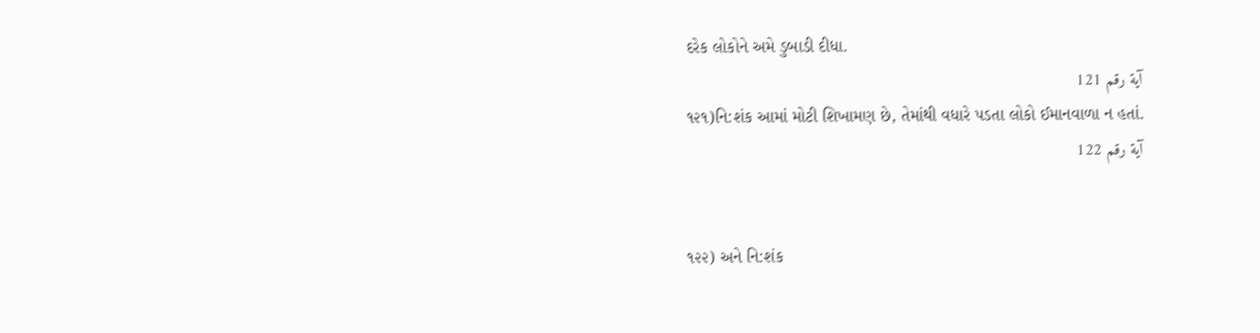દરેક લોકોને અમે ડુબાડી દીધા.
آية رقم 121
૧૨૧)નિ:શંક આમાં મોટી શિખામણ છે, તેમાંથી વધારે પડતા લોકો ઈમાનવાળા ન હતાં.
آية رقم 122


૧૨૨) અને નિ:શંક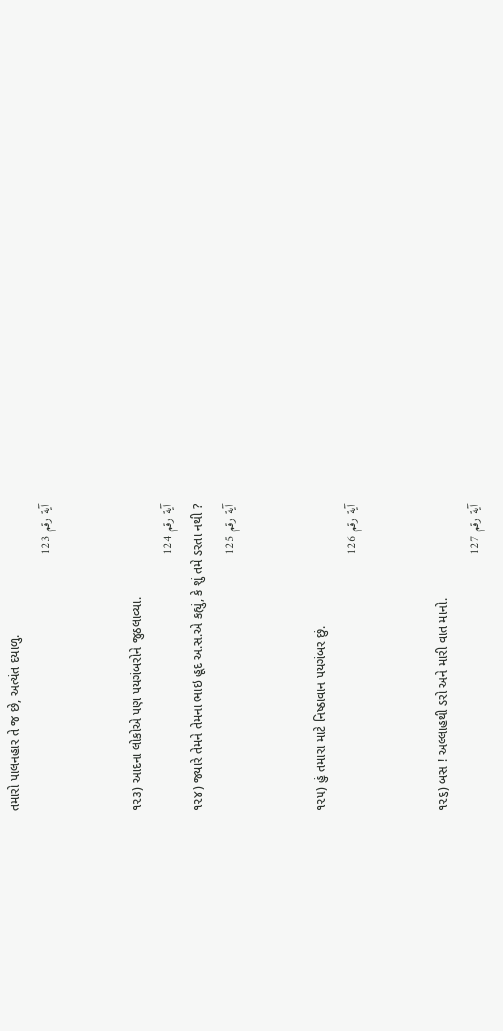તમારો પાલનહાર તે જ છે, અત્યંત દયાળુ.
آية رقم 123


૧૨૩) આદના લોકોએ પણ પયગંબરોને જુઠલાવ્યા.
آية رقم 124
૧૨૪) જ્યારે તેમને તેમના ભાઇ હૂદ અ.સ.એ કહ્યું, કે શું તમે ડરતા નથી ?
آية رقم 125


૧૨૫) હું તમારા માટે નિષ્ઠાવાન પયગંબર છું.
آية رقم 126


૧૨૬) બસ ! અલ્લાહથી ડરો અને મારી વાત માનો.
آية رقم 127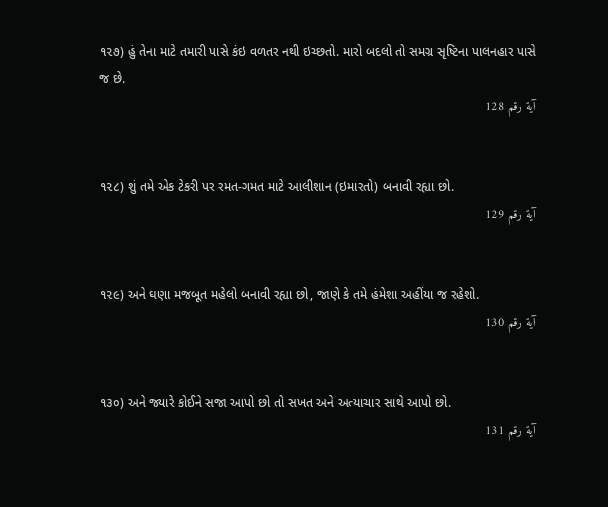૧૨૭) હું તેના માટે તમારી પાસે કંઇ વળતર નથી ઇચ્છતો. મારો બદલો તો સમગ્ર સૃષ્ટિના પાલનહાર પાસે જ છે.
آية رقم 128


૧૨૮) શું તમે એક ટેકરી પર રમત-ગમત માટે આલીશાન (ઇમારતો) બનાવી રહ્યા છો.
آية رقم 129


૧૨૯) અને ઘણા મજબૂત મહેલો બનાવી રહ્યા છો, જાણે કે તમે હંમેશા અહીંયા જ રહેશો.
آية رقم 130


૧૩૦) અને જ્યારે કોઈને સજા આપો છો તો સખત અને અત્યાચાર સાથે આપો છો.
آية رقم 131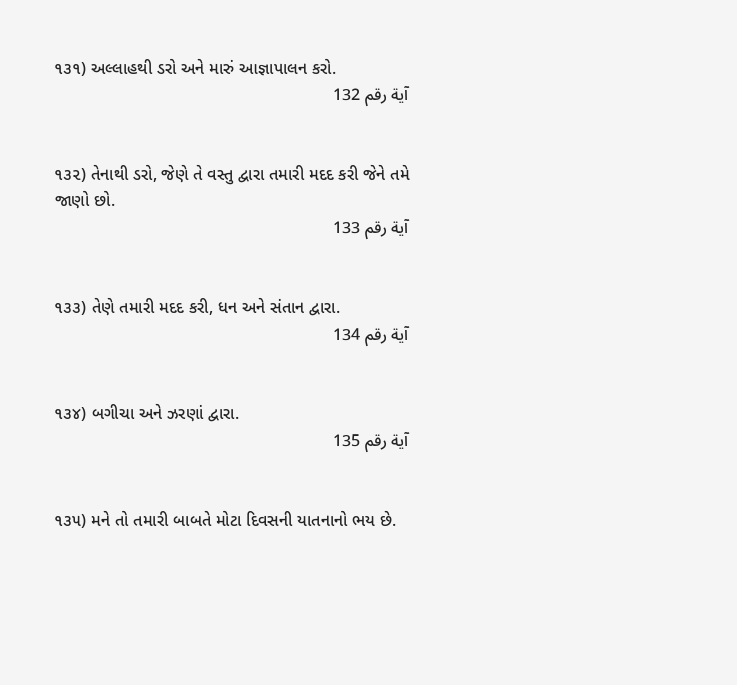૧૩૧) અલ્લાહથી ડરો અને મારું આજ્ઞાપાલન કરો.
آية رقم 132


૧૩૨) તેનાથી ડરો, જેણે તે વસ્તુ દ્વારા તમારી મદદ કરી જેને તમે જાણો છો.
آية رقم 133


૧૩૩) તેણે તમારી મદદ કરી, ધન અને સંતાન દ્વારા.
آية رقم 134


૧૩૪) બગીચા અને ઝરણાં દ્વારા.
آية رقم 135


૧૩૫) મને તો તમારી બાબતે મોટા દિવસની યાતનાનો ભય છે.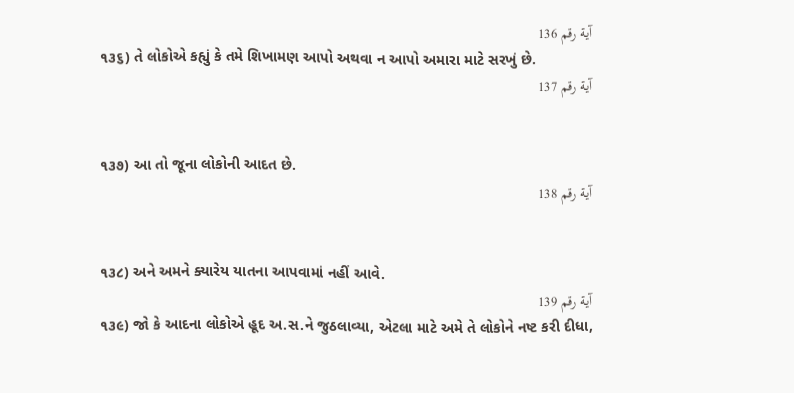آية رقم 136
૧૩૬) તે લોકોએ કહ્યું કે તમે શિખામણ આપો અથવા ન આપો અમારા માટે સરખું છે.
آية رقم 137


૧૩૭) આ તો જૂના લોકોની આદત છે.
آية رقم 138


૧૩૮) અને અમને ક્યારેય યાતના આપવામાં નહીં આવે.
آية رقم 139
૧૩૯) જો કે આદના લોકોએ હૂદ અ.સ.ને જુઠલાવ્યા, એટલા માટે અમે તે લોકોને નષ્ટ કરી દીધા,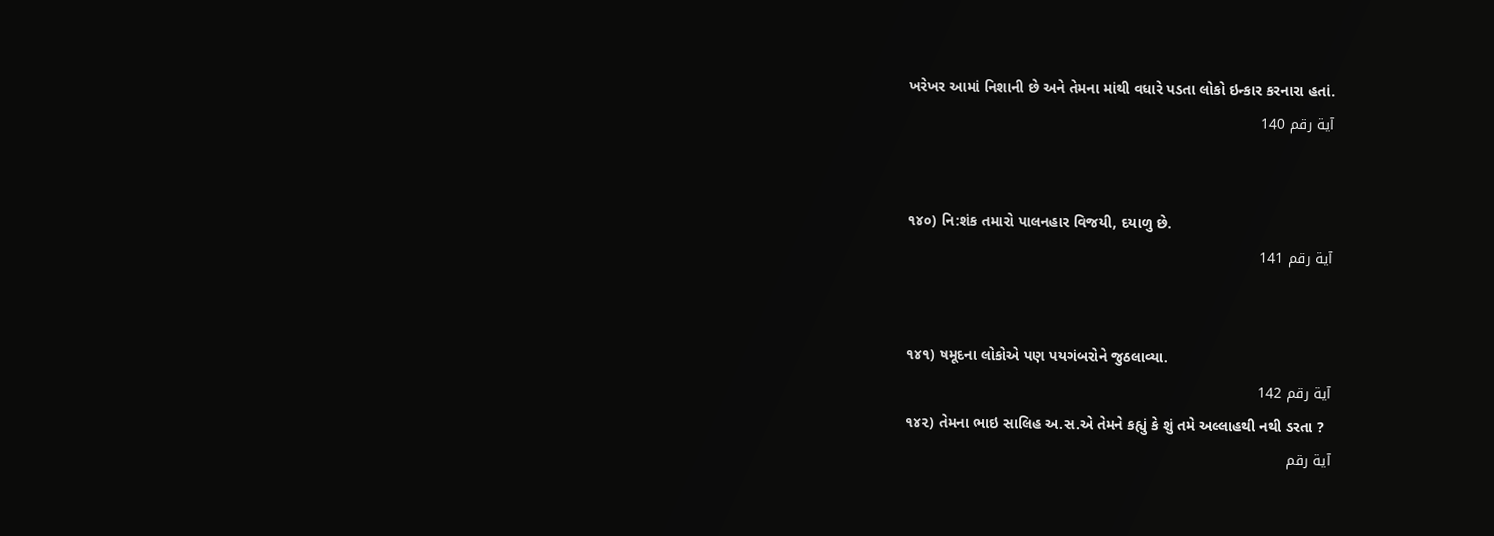ખરેખર આમાં નિશાની છે અને તેમના માંથી વધારે પડતા લોકો ઇન્કાર કરનારા હતાં.
آية رقم 140


૧૪૦) નિ:શંક તમારો પાલનહાર વિજયી, દયાળુ છે.
آية رقم 141


૧૪૧) ષમૂદના લોકોએ પણ પયગંબરોને જુઠલાવ્યા.
آية رقم 142
૧૪૨) તેમના ભાઇ સાલિહ અ.સ.એ તેમને કહ્યું કે શું તમે અલ્લાહથી નથી ડરતા ?
آية رقم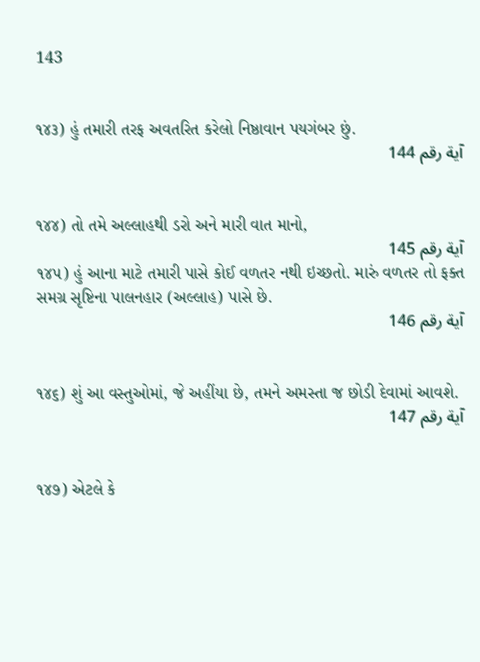143


૧૪૩) હું તમારી તરફ અવતરિત કરેલો નિષ્ઠાવાન પયગંબર છું.
آية رقم 144


૧૪૪) તો તમે અલ્લાહથી ડરો અને મારી વાત માનો,
آية رقم 145
૧૪૫) હું આના માટે તમારી પાસે કોઈ વળતર નથી ઇચ્છતો. મારું વળતર તો ફક્ત સમગ્ર સૃષ્ટિના પાલનહાર (અલ્લાહ) પાસે છે.
آية رقم 146


૧૪૬) શું આ વસ્તુઓમાં, જે અહીંયા છે, તમને અમસ્તા જ છોડી દેવામાં આવશે.
آية رقم 147


૧૪૭) એટલે કે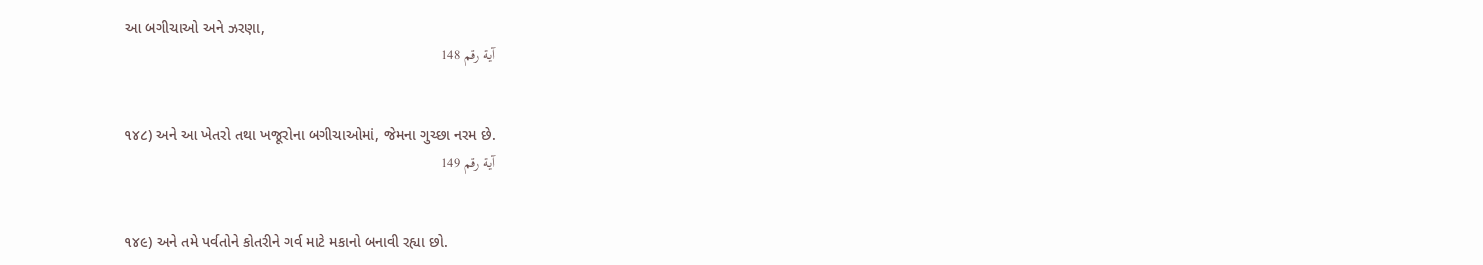આ બગીચાઓ અને ઝરણા,
آية رقم 148


૧૪૮) અને આ ખેતરો તથા ખજૂરોના બગીચાઓમાં, જેમના ગુચ્છા નરમ છે.
آية رقم 149


૧૪૯) અને તમે પર્વતોને કોતરીને ગર્વ માટે મકાનો બનાવી રહ્યા છો.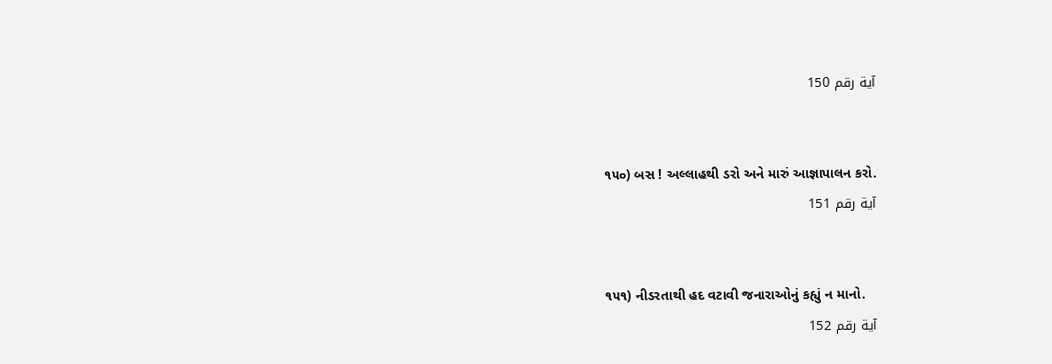آية رقم 150


૧૫૦) બસ ! અલ્લાહથી ડરો અને મારું આજ્ઞાપાલન કરો.
آية رقم 151


૧૫૧) નીડરતાથી હદ વટાવી જનારાઓનું કહ્યું ન માનો.
آية رقم 152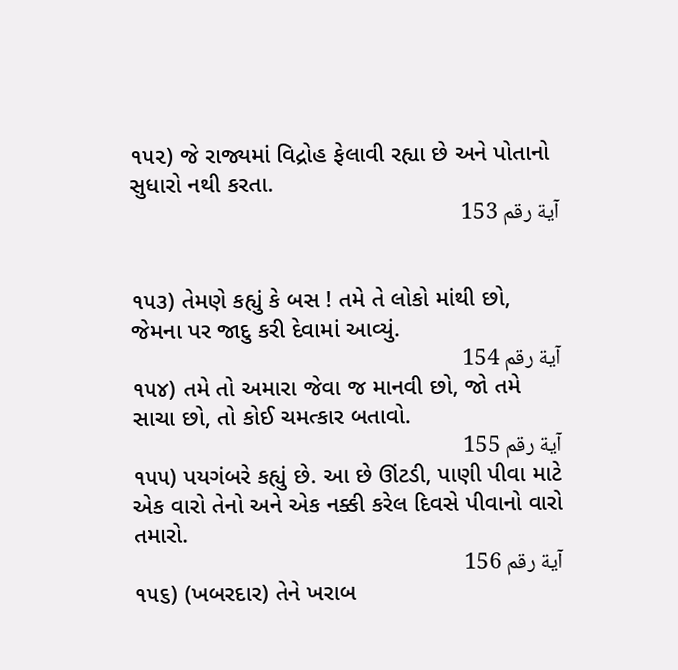૧૫૨) જે રાજ્યમાં વિદ્રોહ ફેલાવી રહ્યા છે અને પોતાનો સુધારો નથી કરતા.
آية رقم 153


૧૫૩) તેમણે કહ્યું કે બસ ! તમે તે લોકો માંથી છો, જેમના પર જાદુ કરી દેવામાં આવ્યું.
آية رقم 154
૧૫૪) તમે તો અમારા જેવા જ માનવી છો, જો તમે સાચા છો, તો કોઈ ચમત્કાર બતાવો.
آية رقم 155
૧૫૫) પયગંબરે કહ્યું છે. આ છે ઊંટડી, પાણી પીવા માટે એક વારો તેનો અને એક નક્કી કરેલ દિવસે પીવાનો વારો તમારો.
آية رقم 156
૧૫૬) (ખબરદાર) તેને ખરાબ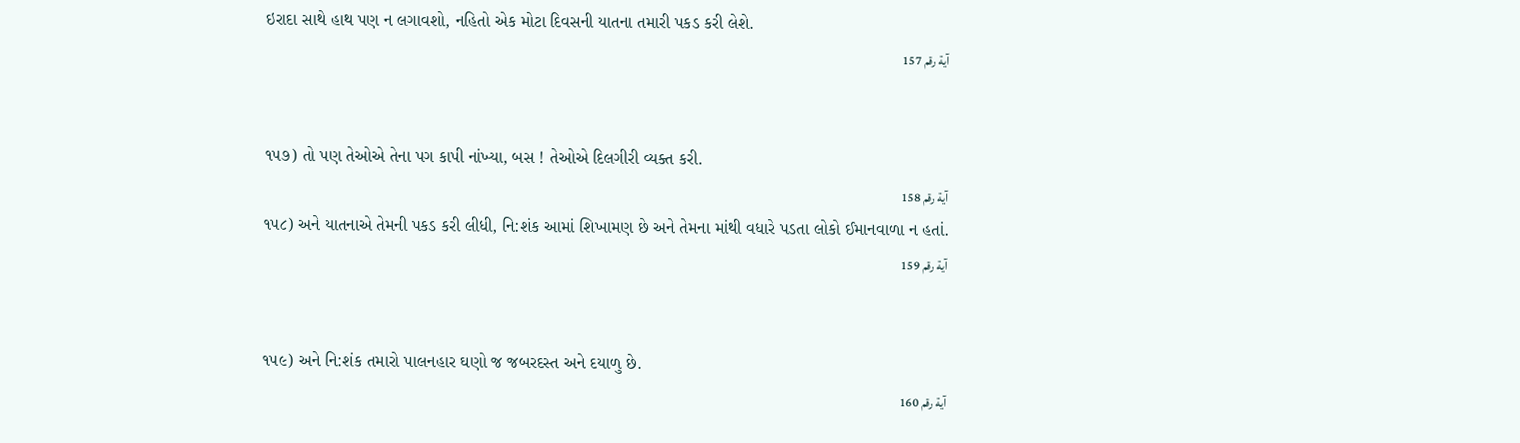ઇરાદા સાથે હાથ પણ ન લગાવશો, નહિતો એક મોટા દિવસની યાતના તમારી પકડ કરી લેશે.
آية رقم 157


૧૫૭) તો પણ તેઓએ તેના પગ કાપી નાંખ્યા, બસ ! તેઓએ દિલગીરી વ્યક્ત કરી.
آية رقم 158
૧૫૮) અને યાતનાએ તેમની પકડ કરી લીધી, નિ:શંક આમાં શિખામણ છે અને તેમના માંથી વધારે પડતા લોકો ઈમાનવાળા ન હતાં.
آية رقم 159


૧૫૯) અને નિ:શંક તમારો પાલનહાર ઘણો જ જબરદસ્ત અને દયાળુ છે.
آية رقم 160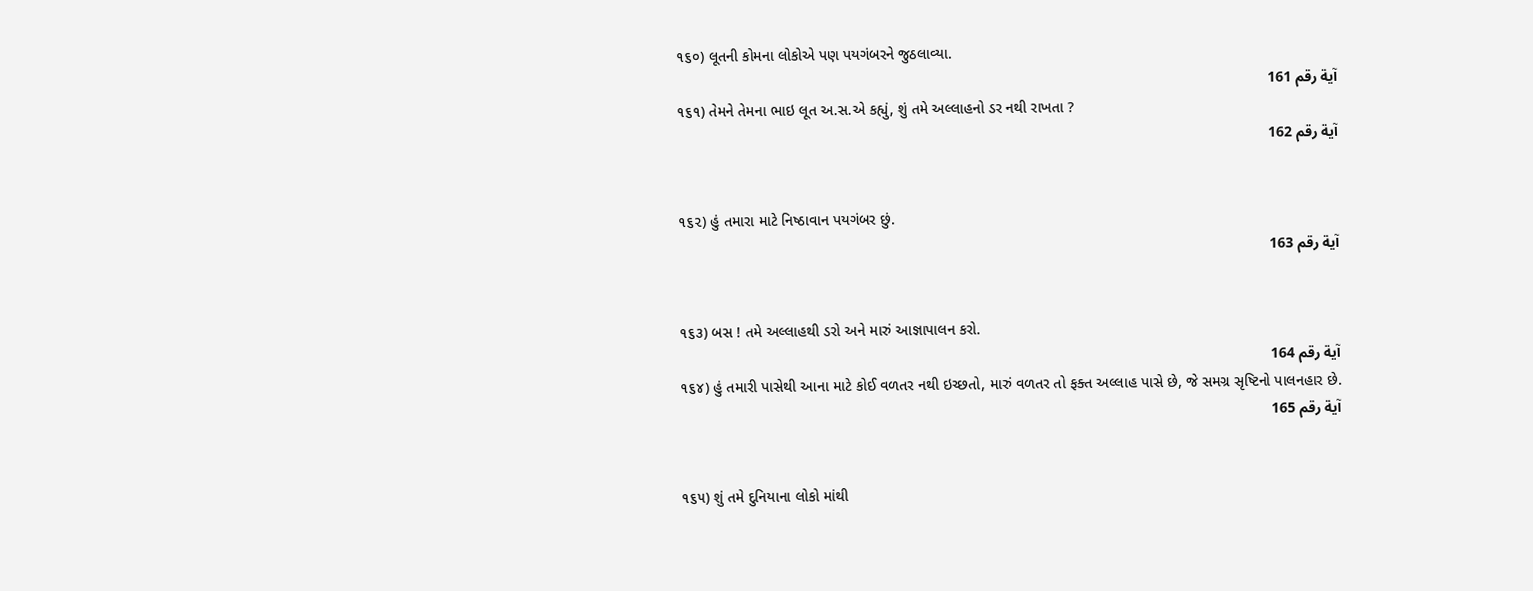૧૬૦) લૂતની કોમના લોકોએ પણ પયગંબરને જુઠલાવ્યા.
آية رقم 161
૧૬૧) તેમને તેમના ભાઇ લૂત અ.સ.એ કહ્યું, શું તમે અલ્લાહનો ડર નથી રાખતા ?
آية رقم 162


૧૬૨) હું તમારા માટે નિષ્ઠાવાન પયગંબર છું.
آية رقم 163


૧૬૩) બસ ! તમે અલ્લાહથી ડરો અને મારું આજ્ઞાપાલન કરો.
آية رقم 164
૧૬૪) હું તમારી પાસેથી આના માટે કોઈ વળતર નથી ઇચ્છતો, મારું વળતર તો ફક્ત અલ્લાહ પાસે છે, જે સમગ્ર સૃષ્ટિનો પાલનહાર છે.
آية رقم 165


૧૬૫) શું તમે દુનિયાના લોકો માંથી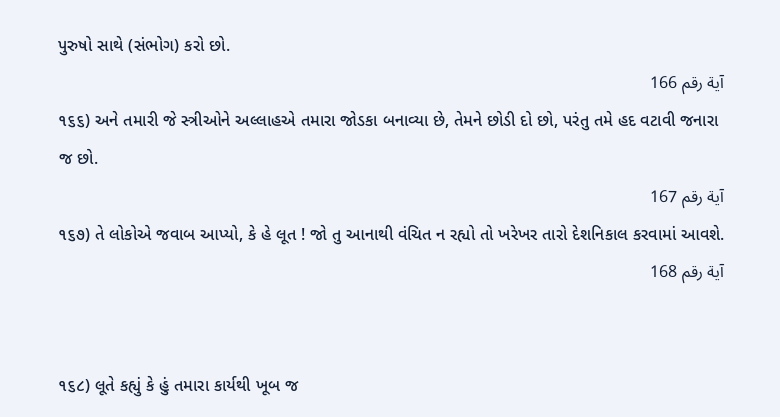પુરુષો સાથે (સંભોગ) કરો છો.
آية رقم 166
૧૬૬) અને તમારી જે સ્ત્રીઓને અલ્લાહએ તમારા જોડકા બનાવ્યા છે, તેમને છોડી દો છો, પરંતુ તમે હદ વટાવી જનારા જ છો.
آية رقم 167
૧૬૭) તે લોકોએ જવાબ આપ્યો, કે હે લૂત ! જો તુ આનાથી વંચિત ન રહ્યો તો ખરેખર તારો દેશનિકાલ કરવામાં આવશે.
آية رقم 168


૧૬૮) લૂતે કહ્યું કે હું તમારા કાર્યથી ખૂબ જ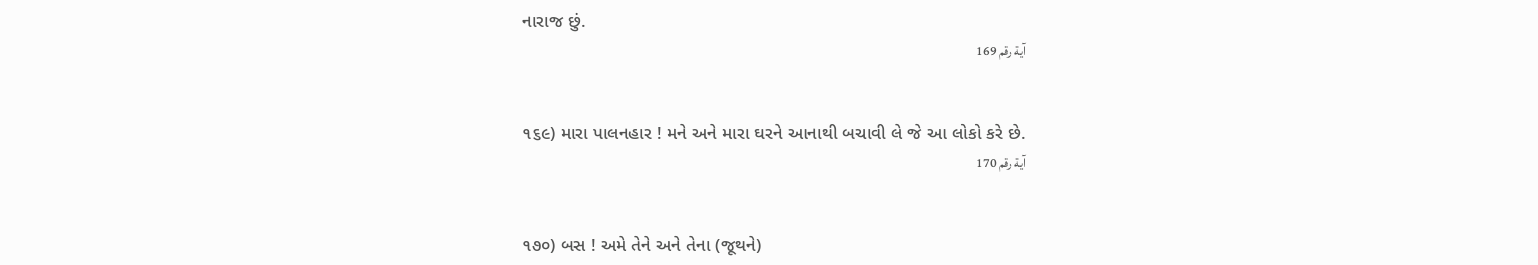નારાજ છું.
آية رقم 169


૧૬૯) મારા પાલનહાર ! મને અને મારા ઘરને આનાથી બચાવી લે જે આ લોકો કરે છે.
آية رقم 170


૧૭૦) બસ ! અમે તેને અને તેના (જૂથને)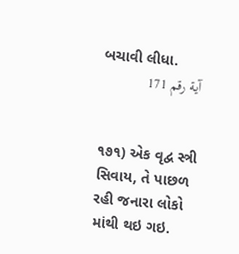બચાવી લીધા.
آية رقم 171


૧૭૧) એક વૃદ્વ સ્ત્રી સિવાય, તે પાછળ રહી જનારા લોકો માંથી થઇ ગઇ.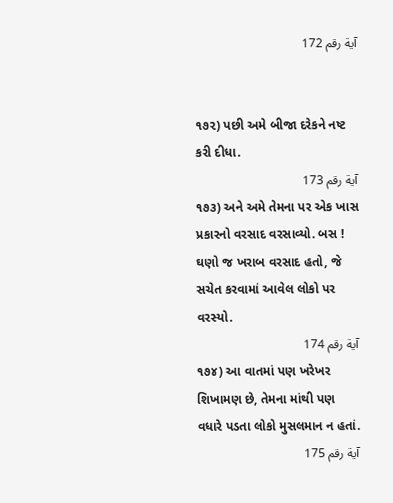آية رقم 172


૧૭૨) પછી અમે બીજા દરેકને નષ્ટ કરી દીધા.
آية رقم 173
૧૭૩) અને અમે તેમના પર એક ખાસ પ્રકારનો વરસાદ વરસાવ્યો. બસ ! ઘણો જ ખરાબ વરસાદ હતો, જે સચેત કરવામાં આવેલ લોકો પર વરસ્યો.
آية رقم 174
૧૭૪) આ વાતમાં પણ ખરેખર શિખામણ છે, તેમના માંથી પણ વધારે પડતા લોકો મુસલમાન ન હતાં.
آية رقم 175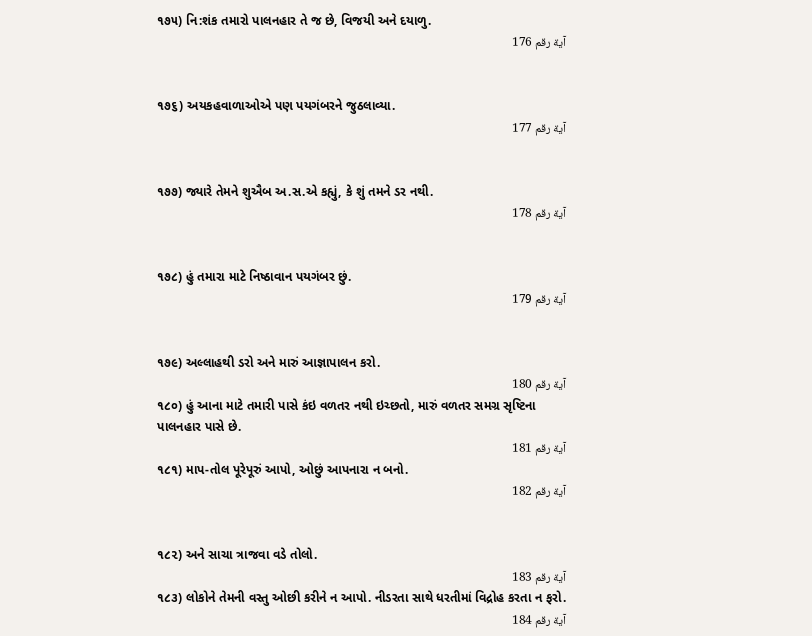૧૭૫) નિ:શંક તમારો પાલનહાર તે જ છે, વિજયી અને દયાળુ.
آية رقم 176


૧૭૬) અયકહવાળાઓએ પણ પયગંબરને જુઠલાવ્યા.
آية رقم 177


૧૭૭) જ્યારે તેમને શુઐબ અ.સ.એ કહ્યું, કે શું તમને ડર નથી.
آية رقم 178


૧૭૮) હું તમારા માટે નિષ્ઠાવાન પયગંબર છું.
آية رقم 179


૧૭૯) અલ્લાહથી ડરો અને મારું આજ્ઞાપાલન કરો.
آية رقم 180
૧૮૦) હું આના માટે તમારી પાસે કંઇ વળતર નથી ઇચ્છતો, મારું વળતર સમગ્ર સૃષ્ટિના પાલનહાર પાસે છે.
آية رقم 181
૧૮૧) માપ-તોલ પૂરેપૂરું આપો, ઓછું આપનારા ન બનો.
آية رقم 182


૧૮૨) અને સાચા ત્રાજવા વડે તોલો.
آية رقم 183
૧૮૩) લોકોને તેમની વસ્તુ ઓછી કરીને ન આપો. નીડરતા સાથે ધરતીમાં વિદ્રોહ કરતા ન ફરો.
آية رقم 184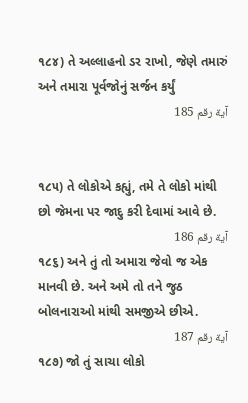૧૮૪) તે અલ્લાહનો ડર રાખો, જેણે તમારું અને તમારા પૂર્વજોનું સર્જન કર્યું
آية رقم 185


૧૮૫) તે લોકોએ કહ્યું, તમે તે લોકો માંથી છો જેમના પર જાદુ કરી દેવામાં આવે છે.
آية رقم 186
૧૮૬) અને તું તો અમારા જેવો જ એક માનવી છે. અને અમે તો તને જુઠ બોલનારાઓ માંથી સમજીએ છીએ.
آية رقم 187
૧૮૭) જો તું સાચા લોકો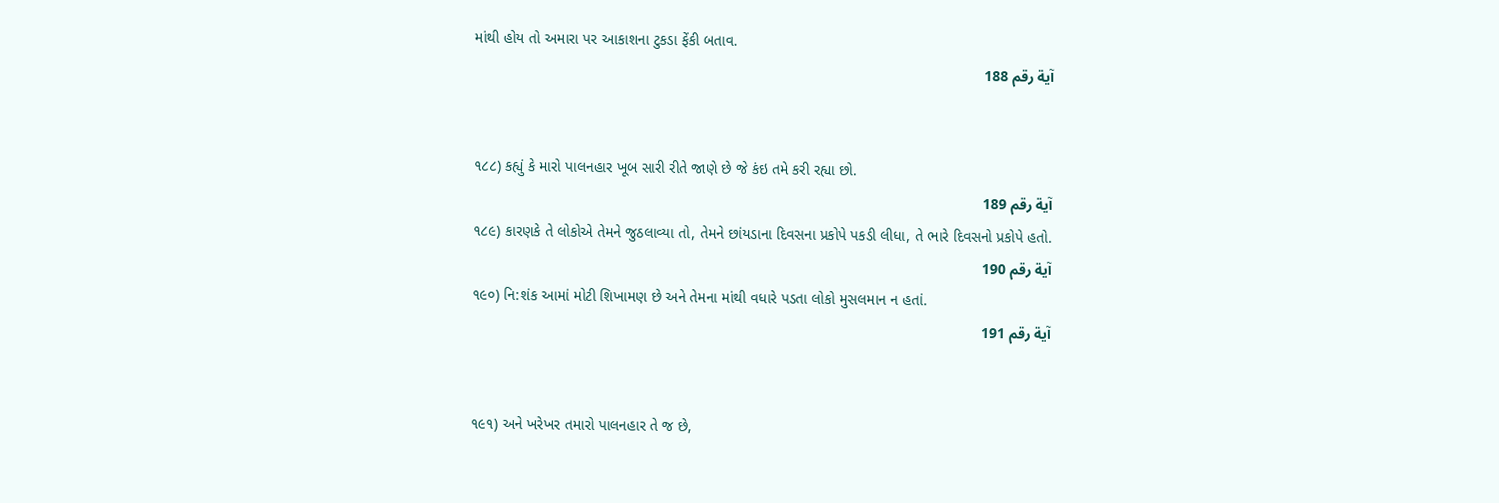માંથી હોય તો અમારા પર આકાશના ટુકડા ફેંકી બતાવ.
آية رقم 188


૧૮૮) કહ્યું કે મારો પાલનહાર ખૂબ સારી રીતે જાણે છે જે કંઇ તમે કરી રહ્યા છો.
آية رقم 189
૧૮૯) કારણકે તે લોકોએ તેમને જુઠલાવ્યા તો, તેમને છાંયડાના દિવસના પ્રકોપે પકડી લીધા, તે ભારે દિવસનો પ્રકોપે હતો.
آية رقم 190
૧૯૦) નિ:શંક આમાં મોટી શિખામણ છે અને તેમના માંથી વધારે પડતા લોકો મુસલમાન ન હતાં.
آية رقم 191


૧૯૧) અને ખરેખર તમારો પાલનહાર તે જ છે,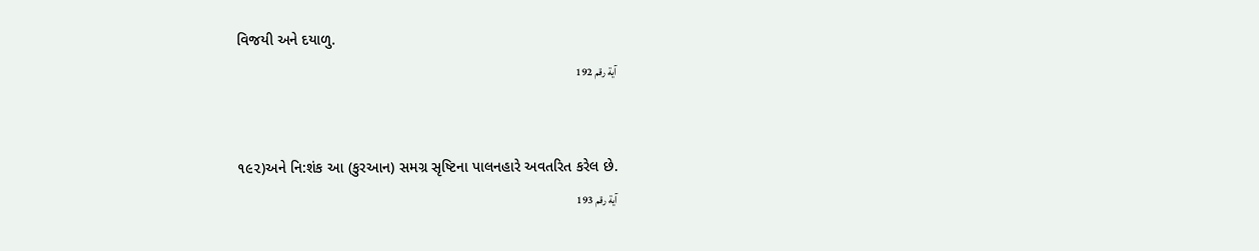વિજયી અને દયાળુ.
آية رقم 192


૧૯૨)અને નિ:શંક આ (કુરઆન) સમગ્ર સૃષ્ટિના પાલનહારે અવતરિત કરેલ છે.
آية رقم 193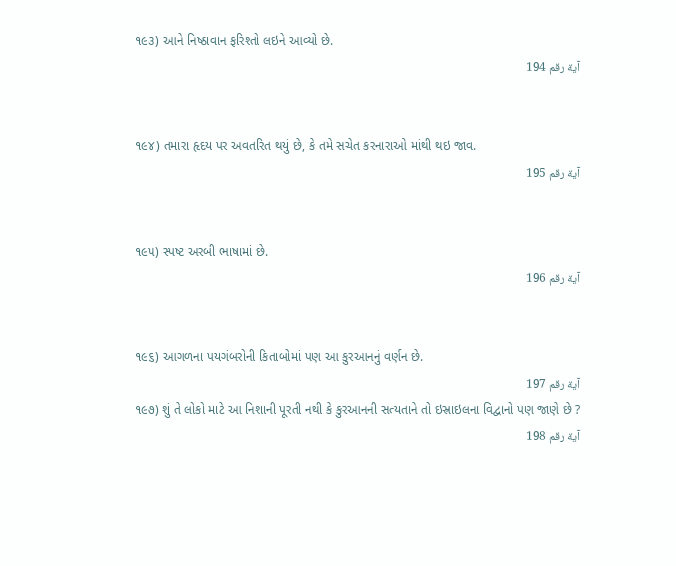૧૯૩) આને નિષ્ઠાવાન ફરિશ્તો લઇને આવ્યો છે.
آية رقم 194


૧૯૪) તમારા હૃદય પર અવતરિત થયું છે, કે તમે સચેત કરનારાઓ માંથી થઇ જાવ.
آية رقم 195


૧૯૫) સ્પષ્ટ અરબી ભાષામાં છે.
آية رقم 196


૧૯૬) આગળના પયગંબરોની કિતાબોમાં પણ આ કુરઆનનું વર્ણન છે.
آية رقم 197
૧૯૭) શું તે લોકો માટે આ નિશાની પૂરતી નથી કે કુરઆનની સત્યતાને તો ઇસ્રાઇલના વિદ્વાનો પણ જાણે છે ?
آية رقم 198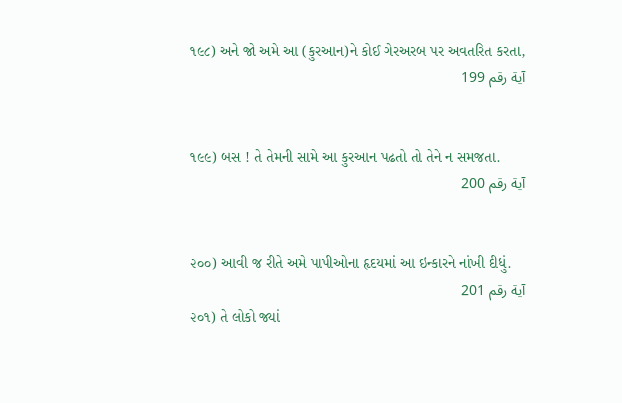૧૯૮) અને જો અમે આ (કુરઆન)ને કોઈ ગેરઅરબ પર અવતરિત કરતા,
آية رقم 199


૧૯૯) બસ ! તે તેમની સામે આ કુરઆન પઢતો તો તેને ન સમજતા.
آية رقم 200


૨૦૦) આવી જ રીતે અમે પાપીઓના હૃદયમાં આ ઇન્કારને નાંખી દીધું.
آية رقم 201
૨૦૧) તે લોકો જ્યાં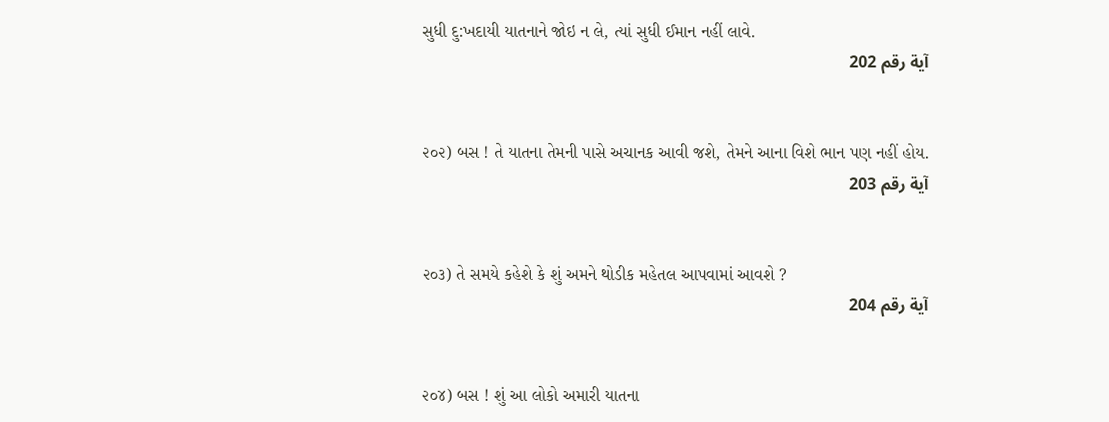સુધી દુ:ખદાયી યાતનાને જોઇ ન લે, ત્યાં સુધી ઈમાન નહીં લાવે.
آية رقم 202


૨૦૨) બસ ! તે યાતના તેમની પાસે અચાનક આવી જશે, તેમને આના વિશે ભાન પણ નહીં હોય.
آية رقم 203


૨૦૩) તે સમયે કહેશે કે શું અમને થોડીક મહેતલ આપવામાં આવશે ?
آية رقم 204


૨૦૪) બસ ! શું આ લોકો અમારી યાતના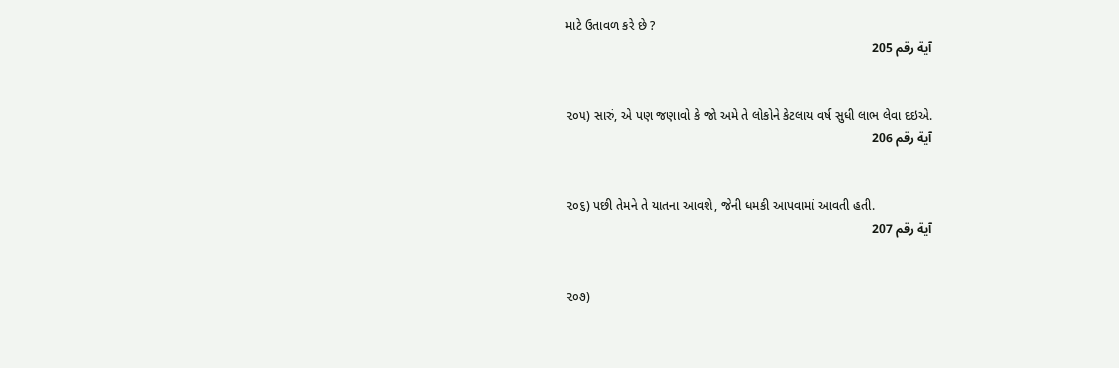માટે ઉતાવળ કરે છે ?
آية رقم 205


૨૦૫) સારું, એ પણ જણાવો કે જો અમે તે લોકોને કેટલાય વર્ષ સુધી લાભ લેવા દઇએ.
آية رقم 206


૨૦૬) પછી તેમને તે યાતના આવશે, જેની ધમકી આપવામાં આવતી હતી.
آية رقم 207


૨૦૭)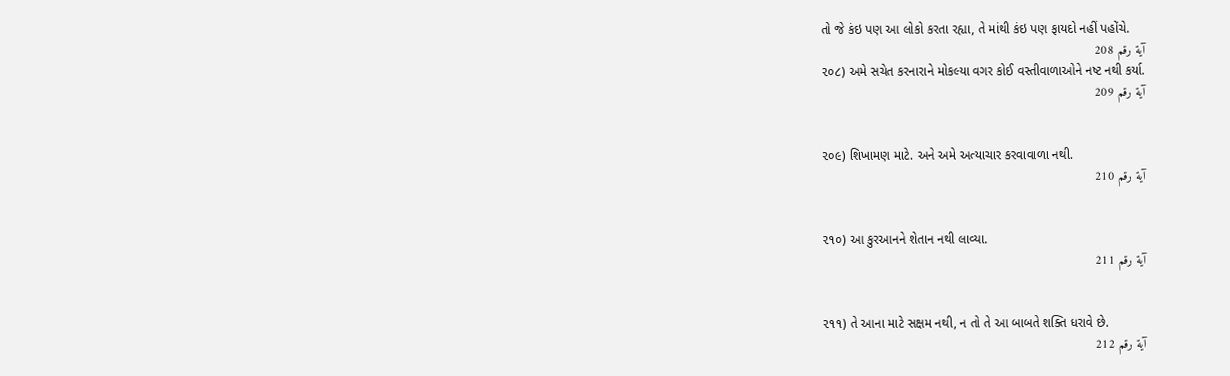તો જે કંઇ પણ આ લોકો કરતા રહ્યા, તે માંથી કંઇ પણ ફાયદો નહીં પહોંચે.
آية رقم 208
૨૦૮) અમે સચેત કરનારાને મોકલ્યા વગર કોઈ વસ્તીવાળાઓને નષ્ટ નથી કર્યા.
آية رقم 209


૨૦૯) શિખામણ માટે. અને અમે અત્યાચાર કરવાવાળા નથી.
آية رقم 210


૨૧૦) આ કુરઆનને શેતાન નથી લાવ્યા.
آية رقم 211


૨૧૧) તે આના માટે સક્ષમ નથી, ન તો તે આ બાબતે શક્તિ ધરાવે છે.
آية رقم 212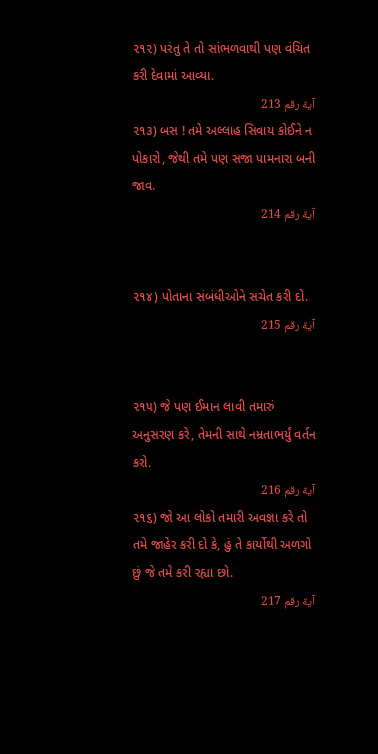૨૧૨) પરંતુ તે તો સાંભળવાથી પણ વંચિત કરી દેવામાં આવ્યા.
آية رقم 213
૨૧૩) બસ ! તમે અલ્લાહ સિવાય કોઈને ન પોકારો, જેથી તમે પણ સજા પામનારા બની જાવ.
آية رقم 214


૨૧૪) પોતાના સંબંધીઓને સચેત કરી દો.
آية رقم 215


૨૧૫) જે પણ ઈમાન લાવી તમારું અનુસરણ કરે, તેમની સાથે નમ્રતાભર્યું વર્તન કરો.
آية رقم 216
૨૧૬) જો આ લોકો તમારી અવજ્ઞા કરે તો તમે જાહેર કરી દો કે, હું તે કાર્યોથી અળગો છું જે તમે કરી રહ્યા છો.
آية رقم 217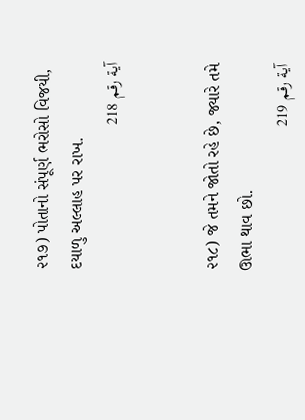૨૧૭) પોતાનો સંપૂર્ણ ભરોસો વિજયી, દયાળુ અલ્લાહ પર રાખ.
آية رقم 218


૨૧૮) જે તમને જોતો રહે છે, જ્યારે તમે ઊભા થાવ છો.
آية رقم 219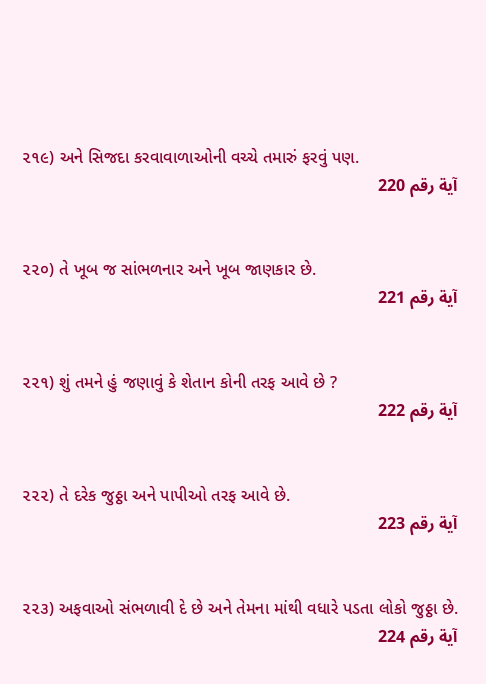૨૧૯) અને સિજદા કરવાવાળાઓની વચ્ચે તમારું ફરવું પણ.
آية رقم 220


૨૨૦) તે ખૂબ જ સાંભળનાર અને ખૂબ જાણકાર છે.
آية رقم 221


૨૨૧) શું તમને હું જણાવું કે શેતાન કોની તરફ આવે છે ?
آية رقم 222


૨૨૨) તે દરેક જુઠ્ઠા અને પાપીઓ તરફ આવે છે.
آية رقم 223


૨૨૩) અફવાઓ સંભળાવી દે છે અને તેમના માંથી વધારે પડતા લોકો જુઠ્ઠા છે.
آية رقم 224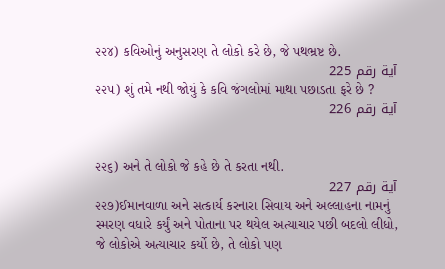૨૨૪) કવિઓનું અનુસરણ તે લોકો કરે છે, જે પથભ્રષ્ટ છે.
آية رقم 225
૨૨૫) શું તમે નથી જોયું કે કવિ જંગલોમાં માથા પછાડતા ફરે છે ?
آية رقم 226


૨૨૬) અને તે લોકો જે કહે છે તે કરતા નથી.
آية رقم 227
૨૨૭)ઈમાનવાળા અને સત્કાર્ય કરનારા સિવાય અને અલ્લાહના નામનું સ્મરણ વધારે કર્યું અને પોતાના પર થયેલ અત્યાચાર પછી બદલો લીધો, જે લોકોએ અત્યાચાર કર્યો છે, તે લોકો પણ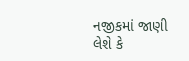નજીકમાં જાણી લેશે કે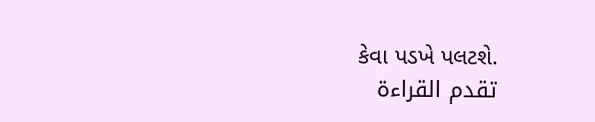કેવા પડખે પલટશે.
تقدم القراءة